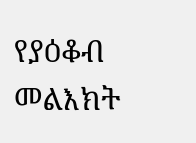የያዕቆብ መልእክት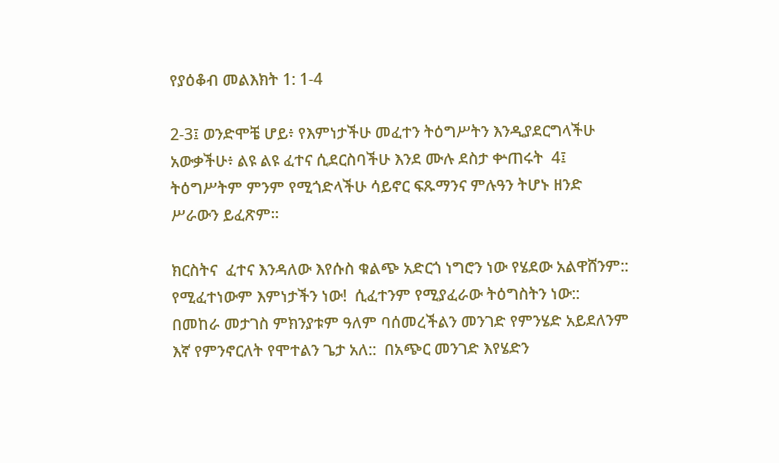የያዕቆብ መልእክት 1: 1-4

2-3፤ ወንድሞቼ ሆይ፥ የእምነታችሁ መፈተን ትዕግሥትን እንዲያደርግላችሁ አውቃችሁ፥ ልዩ ልዩ ፈተና ሲደርስባችሁ እንደ ሙሉ ደስታ ቍጠሩት  4፤ ትዕግሥትም ምንም የሚጎድላችሁ ሳይኖር ፍጹማንና ምሉዓን ትሆኑ ዘንድ ሥራውን ይፈጽም።

ክርስትና  ፈተና እንዳለው እየሱስ ቁልጭ አድርጎ ነግሮን ነው የሄደው አልዋሸንም::  የሚፈተነውም እምነታችን ነው!  ሲፈተንም የሚያፈራው ትዕግስትን ነው::  በመከራ መታገስ ምክንያቱም ዓለም ባሰመረችልን መንገድ የምንሄድ አይደለንም እኛ የምንኖርለት የሞተልን ጌታ አለ::  በአጭር መንገድ እየሄድን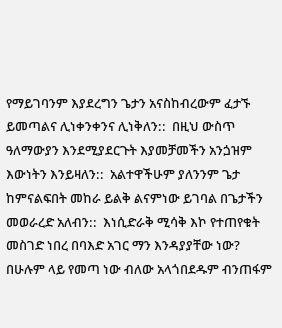የማይገባንም እያደረግን ጌታን አናስከብረውም ፈታኙ ይመጣልና ሊነቀንቀንና ሊነቅለን::  በዚህ ውስጥ ዓለማውያን እንደሚያደርጉት እያመቻመችን አንጏዝም እውነትን እንይዛለን::  አልተዋችሁም ያለንንም ጌታ ከምናልፍበት መከራ ይልቅ ልናምነው ይገባል በጌታችን መወራረድ አለብን::  እነሲድራቅ ሚሳቅ እኮ የተጠየቁት መስገድ ነበረ በባእድ አገር ማን እንዳያያቸው ነው?  በሁሉም ላይ የመጣ ነው ብለው አላጎበደዱም ብንጠፋም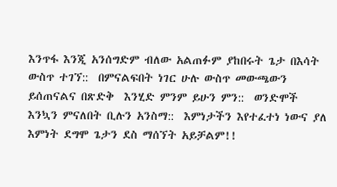እንጥፋ እንጂ አንሰግድም ብለው አልጠፉም ያከበሩት ጌታ በእሳት ውስጥ ተገኘ::  በምናልፍበት ነገር ሁሉ ውስጥ መውጫውን ይሰጠናልና በጽድቅ  እንሂድ ምንም ይሁን ምን::  ወንድሞች እንኳን ምናለበት ቢሉን አንስማ::  እምነታችን እየተፈተነ ነውና ያለ እምነት ደግሞ ጌታን ደስ ማሰኘት አይቻልም!!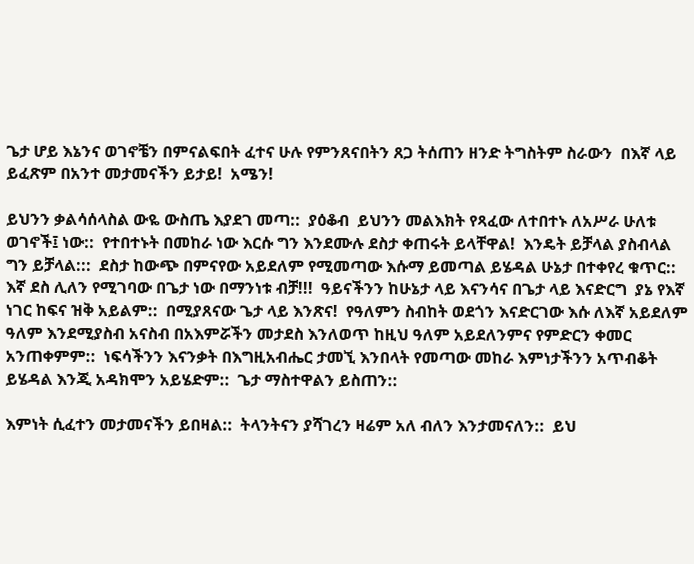ጌታ ሆይ እኔንና ወገኖቼን በምናልፍበት ፈተና ሁሉ የምንጸናበትን ጸጋ ትሰጠን ዘንድ ትግስትም ስራውን  በእኛ ላይ ይፈጽም በአንተ መታመናችን ይታይ!  አሜን!

ይህንን ቃልሳሰላስል ውዬ ውስጤ እያደገ መጣ::  ያዕቆብ  ይህንን መልእክት የጻፈው ለተበተኑ ለአሥራ ሁለቱ ወገኖች፤ ነው::  የተበተኑት በመከራ ነው እርሱ ግን እንደሙሉ ደስታ ቀጠሩት ይላቸዋል!  እንዴት ይቻላል ያስብላል ግን ይቻላል:::  ደስታ ከውጭ በምናየው አይደለም የሚመጣው እሱማ ይመጣል ይሄዳል ሁኔታ በተቀየረ ቁጥር::  እኛ ደስ ሊለን የሚገባው በጌታ ነው በማንነቱ ብቻ!!!  ዓይናችንን ከሁኔታ ላይ እናንሳና በጌታ ላይ እናድርግ  ያኔ የእኛ ነገር ከፍና ዝቅ አይልም::  በሚያጸናው ጌታ ላይ እንጽና!  የዓለምን ስብከት ወደጎን እናድርገው እሱ ለእኛ አይደለም ዓለም እንደሚያስብ አናስብ በአእምሯችን መታደስ እንለወጥ ከዚህ ዓለም አይደለንምና የምድርን ቀመር አንጠቀምም::  ነፍሳችንን እናንቃት በእግዚአብሔር ታመኚ እንበላት የመጣው መከራ እምነታችንን አጥብቆት ይሄዳል እንጂ አዳክሞን አይሄድም::  ጌታ ማስተዋልን ይስጠን::

እምነት ሲፈተን መታመናችን ይበዛል::  ትላንትናን ያሻገረን ዛሬም አለ ብለን እንታመናለን::  ይህ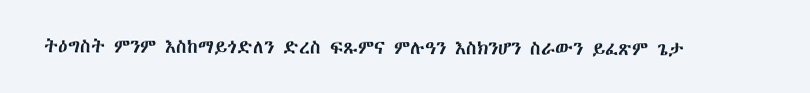ትዕግስት ምንም እስከማይጎድለን ድረስ ፍጹምና ምሉዓን እስክንሆን ስራውን ይፈጽም ጌታ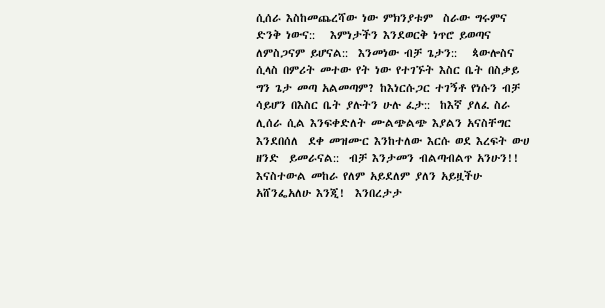ሲሰራ እስከመጨረሻው ነው ምክንያቱም  ስራው ግሩምና ድንቅ ነውና::   እምነታችን እንደወርቅ ነጥሮ ይወጣና ለምስጋናም ይሆናል::  እንመነው ብቻ ጌታን::   ጳውሎስና ሲላስ በምሪት መተው የት ነው የተገኙት እስር ቤት በስቃይ ግን ጌታ መጣ አልመጣም? ከእነርሱጋር ተገኝቶ የነሱን ብቻ ሳይሆን በእስር ቤት ያሉትን ሁሉ ፈታ::  ከእኛ ያለፈ ስራ ሊሰራ ሲል እንፍቀድለት ሙልጭልጭ እያልን አናስቸግር እንደበሰለ  ደቀ መዝሙር እንከተለው እርሱ ወደ እረፍት ውሀ ዘንድ  ይመራናል::  ብቻ እንታመን ብልጣብልጥ አንሁን!!  እናስተውል መከራ የለም አይደለም ያለን አይዟችሁ አሸንፌአለሁ እንጂ!  እንበረታታ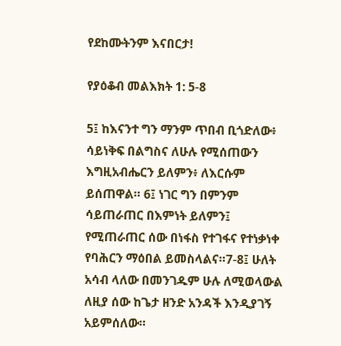የደከሙትንም እናበርታ!

የያዕቆብ መልእክት 1: 5-8

5፤ ከእናንተ ግን ማንም ጥበብ ቢጎድለው፥ ሳይነቅፍ በልግስና ለሁሉ የሚሰጠውን እግዚአብሔርን ይለምን፥ ለእርሱም ይሰጠዋል። 6፤ ነገር ግን በምንም ሳይጠራጠር በእምነት ይለምን፤ የሚጠራጠር ሰው በነፋስ የተገፋና የተነቃነቀ የባሕርን ማዕበል ይመስላልና።7-8፤ ሁለት አሳብ ላለው በመንገዱም ሁሉ ለሚወላውል ለዚያ ሰው ከጌታ ዘንድ አንዳች እንዲያገኝ አይምሰለው።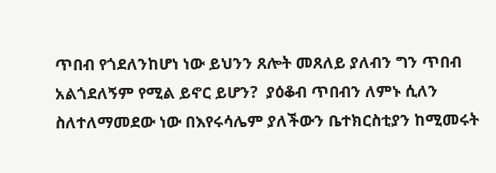ጥበብ የጎደለንከሆነ ነው ይህንን ጸሎት መጸለይ ያለብን ግን ጥበብ አልጎደለኝም የሚል ይኖር ይሆን?  ያዕቆብ ጥበብን ለምኑ ሲለን ስለተለማመደው ነው በእየሩሳሌም ያለችውን ቤተክርስቲያን ከሚመሩት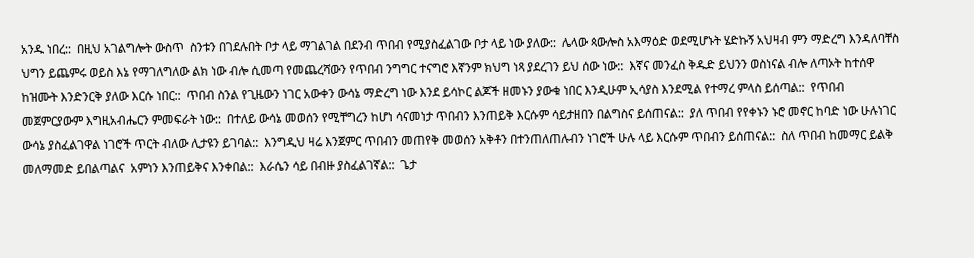አንዱ ነበረ::  በዚህ አገልግሎት ውስጥ  ስንቱን በገደሉበት ቦታ ላይ ማገልገል በደንብ ጥበብ የሚያስፈልገው ቦታ ላይ ነው ያለው::  ሌላው ጳውሎስ አእማዕድ ወደሚሆኑት ሄድኩኝ አህዛብ ምን ማድረግ እንዳለባቸስ ህግን ይጨምሩ ወይስ እኔ የማገለግለው ልክ ነው ብሎ ሲመጣ የመጨረሻውን የጥበብ ንግግር ተናግሮ እኛንም ክህግ ነጻ ያደረገን ይህ ሰው ነው::  እኛና መንፈስ ቅዱድ ይህንን ወስነናል ብሎ ለጣኦት ከተሰዋ ከዝሙት እንድንርቅ ያለው እርሱ ነበር::  ጥበብ ስንል የጊዜውን ነገር አውቀን ውሳኔ ማድረግ ነው እንደ ይሳኮር ልጆች ዘመኑን ያውቁ ነበር እንዲሁም ኢሳያስ እንደሚል የተማረ ምላስ ይሰጣል::  የጥበብ መጀምርያውም እግዚአብሔርን ምመፍራት ነው::  በተለይ ውሳኔ መወሰን የሚቸግረን ከሆነ ሳናመነታ ጥበብን እንጠይቅ እርሱም ሳይታዘበን በልግስና ይሰጠናል::  ያለ ጥበብ የየቀኑን ኑሮ መኖር ከባድ ነው ሁሉነገር ውሳኔ ያስፈልገዋል ነገሮች ጥርት ብለው ሊታዩን ይገባል::  እንግዲህ ዛሬ እንጀምር ጥበብን መጠየቅ መወሰን አቅቶን በተንጠለጠሉብን ነገሮች ሁሉ ላይ እርሱም ጥበብን ይሰጠናል::  ስለ ጥበብ ከመማር ይልቅ መለማመድ ይበልጣልና  አምነን እንጠይቅና እንቀበል::  እራሴን ሳይ በብዙ ያስፈልገኛል::  ጌታ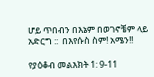ሆይ ጥበብን በእኔም በወገኖቼም ላይ አድርግ ::  በእየሱስ ስም! አሜን!!

የያዕቆብ መልእክት 1: 9-11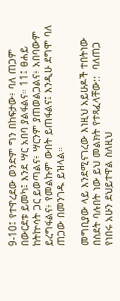9-10፤ የተዋረደው ወንድም ግን በከፍታው፥ ባለ ጠጋም በውርደቱ ይመካ፤ እንደ ሣር አበባ ያልፋልና። 11፤ ፀሐይ ከትኵሳት ጋር ይወጣልና፥ ሣርንም ያጠወልጋልና፥ አበባውም ይረግፋልና፥ የመልኩም ውበት ይጠፋልና፤ እንዲሁ ደግሞ ባለ ጠጋው በመንገዱ ይዝላል።

መግቢያው ላይ እንደሚናገረው እነዚህ አይሁዶች ተበትነው በስደት ባሉበት ነው ይህ መልክት የተጻፈላቸው::  ባለጠጋ የነበሩ አሁን ደህይተዋል ስለዚህ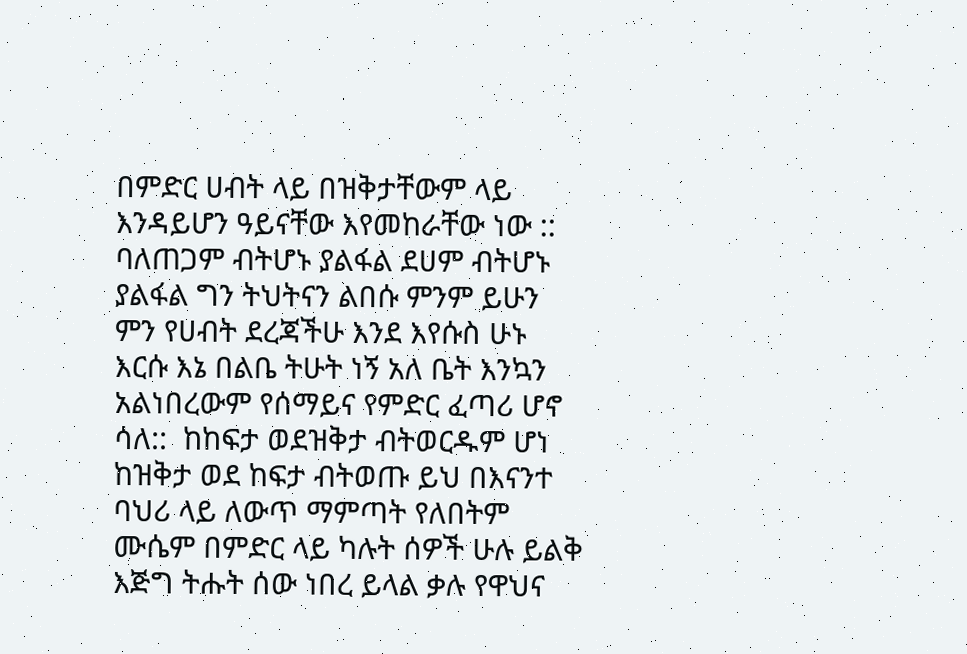በምድር ሀብት ላይ በዝቅታቸውም ላይ እንዳይሆን ዓይናቸው እየመከራቸው ነው :: ባለጠጋም ብትሆኑ ያልፋል ደሀም ብትሆኑ ያልፋል ግን ትህትናን ልበሱ ምንም ይሁን ምን የሀብት ደረጃችሁ እንደ እየሱስ ሁኑ እርሱ እኔ በልቤ ትሁት ነኝ አለ ቤት እንኳን አልነበረውም የሰማይና የምድር ፈጣሪ ሆኖ ሳለ::  ከከፍታ ወደዝቅታ ብትወርዱም ሆነ ከዝቅታ ወደ ከፍታ ብትወጡ ይህ በእናንተ ባህሪ ላይ ለውጥ ማምጣት የለበትም ሙሴም በምድር ላይ ካሉት ሰዎች ሁሉ ይልቅ እጅግ ትሑት ሰው ነበረ ይላል ቃሉ የዋህና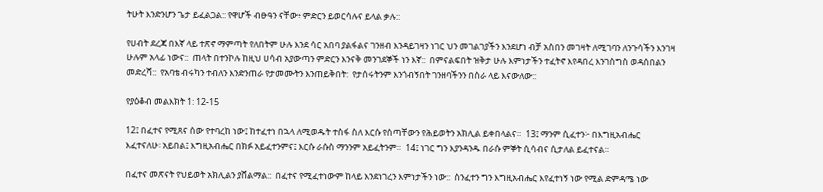ትሁት እንድንሆን ጌታ ይፈልጋል:: የዋሆች ብፁዓን ናቸው፥ ምድርን ይወርሳሉና ይላል ቃሉ::

የሀብት ደረጃ በእኛ ላይ ተጽኖ ማምጣት የለበትም ሁሉ እንደ ሳር አበባ ያልፋልና ገንዘብ እንዳይገዛን ነገር ህን መገልገያችን እንደሆነ ብቻ አስበን መገዛት ለሚገባን ለንጉሳችን እንገዛ ሁሉም አላፊ ነውና::  ጠላት በተንኮሉ ከዚህ ሀሳብ አያውጣን ምድርን እንናቅ መንገደኞች ነን እኛ::  በምናልፍበት ዝቅታ ሁሉ እምነታችን ተፈትኖ እየዳበረ እንገስግስ ወዳሰበልን መድረሻ::  የአባቴ ብሩካን ተብለን እንድንጠራ የታመሙትን እንጠይቅበት:  የታሰሩትንም እንጎብኝበት ገንዘባችንን በስራ ላይ እናውለው::

የያዕቆብ መልእክት 1: 12-15

12፤ በፈተና የሚጸና ሰው የተባረከ ነው፤ ከተፈተነ በኋላ ለሚወዱት ተስፋ ስለ እርሱ የሰጣቸውን የሕይወትን አክሊል ይቀበላልና።  13፤ ማንም ሲፈተን፦ በእግዚአብሔር እፈተናለሁ፡ አይበል፤ እግዚአብሔር በክፉ አይፈተንምና፤ እርሱ ራሱስ ማንንም አይፈትንም።  14፤ ነገር ግን እያንዳንዱ በራሱ ምኞት ሲሳብና ሲታለል ይፈተናል።

በፈተና መጽናት የህይወት አክሊልን ያሸልማል::  በፈተና የሚፈተነውም ከላይ እንደነገረን እምነታችን ነው::  ስንፈተን ግን እግዚአብሔር እየፈተነኝ ነው የሚል ድምዳሜ ነው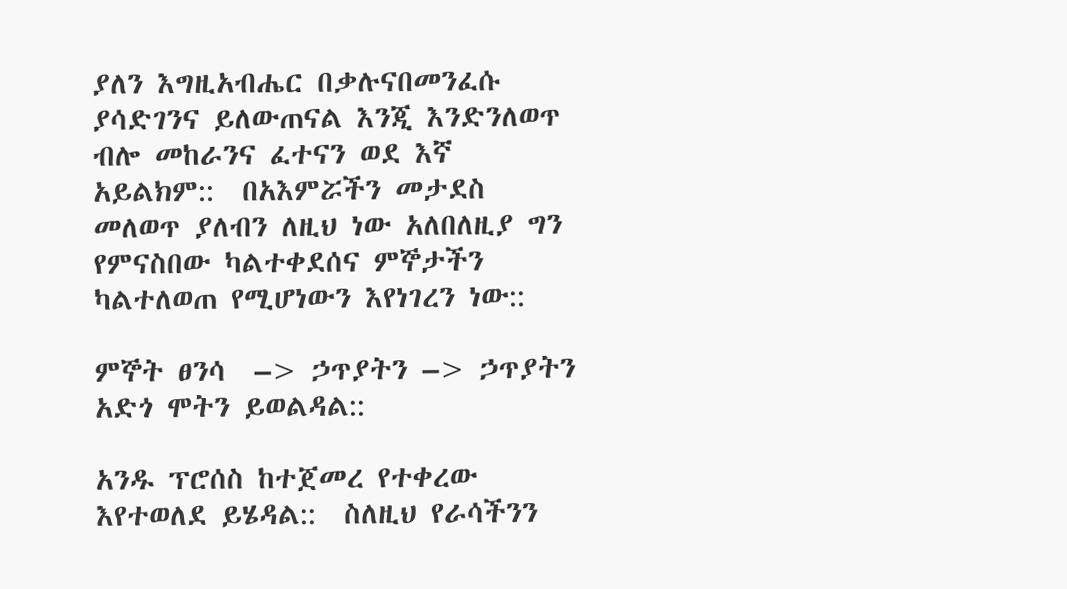ያለን እግዚአብሔር በቃሉናበመንፈሱ ያሳድገንና ይለውጠናል እንጂ እንድንለወጥ ብሎ መከራንና ፈተናን ወደ እኛ አይልክም::  በአእምሯችን መታደስ መለወጥ ያለብን ለዚህ ነው አለበለዚያ ግን የምናስበው ካልተቀደሰና ምኞታችን ካልተለወጠ የሚሆነውን እየነገረን ነው::

ምኞት ፀንሳ  –> ኃጥያትን –> ኃጥያትን አድጎ ሞትን ይወልዳል::

አንዱ ፕሮሰስ ከተጀመረ የተቀረው እየተወለደ ይሄዳል::  ስለዚህ የራሳችንን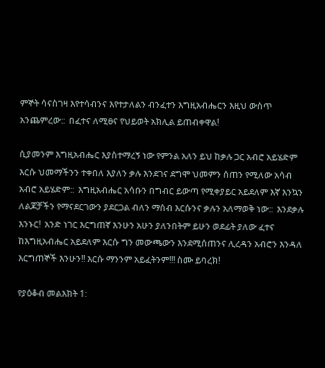ምኞት ሳናስገዛ እየተሳብንና እየተታለልን ብንፈተን እግዚአብሔርን እዚህ ውስጥ አንጨምረው::  በፈተና ለሚፀና የህይወት አክሊል ይጠብቀዋል!

ሲያመንም እግዚአብሔር እያስተማረኝ ነው የምንል አለን ይህ ከቃሉ ጋር አብሮ አይሄድም እርሱ ህመማችንን ተቀበለ እያለን ቃሉ እንደገና ደግሞ ህመምን ሰጠን የሚለው አሳብ አብሮ አይሄድም::  እግዚአብሔር አሳቡን በግብር ይውጣ የሚቀያይር አይደለም እኛ እንኳን ለልጆቻችን የማናደርገውን ያደርጋል ብለን ማሰብ እርሱንና ቃሉን አለማወቅ ነው::  እንደቃሉ እንኑር!  አንድ ነገር እርግጠኛ እንሁን አሁን ያለንበትም ይሁን ወደፊት ያለው ፈተና ከእግዚአብሔር አይደለም እርሱ ግን መውጫውን እንደሚሰጠንና ሊረዳን አብሮን እንዳለ እርግጠኞች እንሁን!! እርሱ ማንንም አይፈትንም!!! ስሙ ይባረክ!

የያዕቆብ መልእክት 1: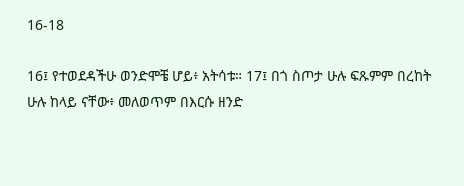16-18

16፤ የተወደዳችሁ ወንድሞቼ ሆይ፥ አትሳቱ። 17፤ በጎ ስጦታ ሁሉ ፍጹምም በረከት ሁሉ ከላይ ናቸው፥ መለወጥም በእርሱ ዘንድ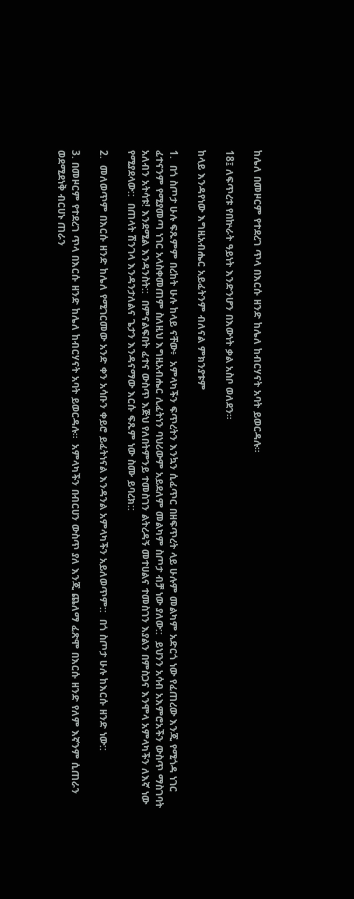ከሌለ በመዞርም የተደረገ ጥላ በእርሱ ዘንድ ከሌለ ከብርሃናት አባት ይወርዳሉ።

18፤ ለፍጥረቱ የበኵራት ዓይነት እንድንሆን በእውነት ቃል አስቦ ወለደን።

ከላይ እንዳየነው እግዚአብሔር አይፈትንም ብለናል ምክንያቱም

1.  በጎ ስጦታ ሁሉ ፍጹምም በረከት ሁሉ ከላይ ናቸው፥  አምላካችን ፍጥረትን እንኳን ሲፈጥር በዘፍጥረት ላይ ሁሉም መልካም አድርጎ ነው የፈጠረው እንጂ የሚጎዳ ነገር ፈተናንም የሚያመጣ ነገር አላስቀመጠም ስለዚህ እግዚአብሔር ሊፈትነን ባህሪውም አይደለም መልካም ስጦታ ብቻ ነው ያለው::  ይህንን አሳብ አእምሮአችን ውስጥ ማስገባት አለብን አትሳቱ! እንደሚል እንዳንስት::  በምናልፍበት ፈተና ውስጥ እጅህ የለበትምንይ ተመስገን ልትረዳኝ መተሀልና ተመስገን እያልን በምስጋና እንሞላ አምላካችን ለእኛ ነው የሚያደላው::  በጠላት ሽንገላ እንዳንታለልና ጌታን እንዳናማው እርሱ ፍጹም ነው ስሙ ይባረክ::

2.  መለወጥም በእርሱ ዘንድ ከሌለ የሚገርመው አንድ ቀን አሳቡን ቀይሮ ይፈትነናል እንዳንል አምላካችን አይለወጥም::  በጎ ስጦታ ሁሉ ከእርሱ ዘንድ ነው::

3. በመዞርም የተደረገ ጥላ በእርሱ ዘንድ ከሌለ ከብርሃናት አባት ይወርዳሉ።  አምላካችን በብርሀን ውስጥ ያለ እንጂ ጨለማ ፈጽሞ በእርሱ ዘንድ የለም እኛንም ሲጠራን ወደሚደነቅ ብርሀኑ ጠራን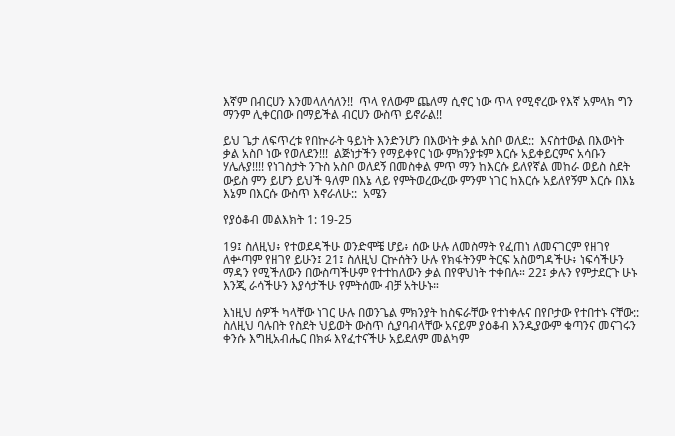እኛም በብርሀን እንመላለሳለን!!  ጥላ የለውም ጨለማ ሲኖር ነው ጥላ የሚኖረው የእኛ አምላክ ግን ማንም ሊቀርበው በማይችል ብርሀን ውስጥ ይኖራል!!

ይህ ጌታ ለፍጥረቱ የበኵራት ዓይነት እንድንሆን በእውነት ቃል አስቦ ወለደ::  እናስተውል በእውነት  ቃል አስቦ ነው የወለደን!!!  ልጅነታችን የማይቀየር ነው ምክንያቱም እርሱ አይቀይርምና አሳቡን ሃሌሉያ!!!! የነገስታት ንጉስ አስቦ ወለደኝ በመስቀል ምጥ ማን ከእርሱ ይለየኛል መከራ ወይስ ስደት ውይስ ምን ይሆን ይህች ዓለም በእኔ ላይ የምትወረውረው ምንም ነገር ከእርሱ አይለየኝም እርሱ በእኔ እኔም በእርሱ ውስጥ እኖራለሁ::  አሜን

የያዕቆብ መልእክት 1: 19-25

19፤ ስለዚህ፥ የተወደዳችሁ ወንድሞቼ ሆይ፥ ሰው ሁሉ ለመስማት የፈጠነ ለመናገርም የዘገየ ለቍጣም የዘገየ ይሁን፤ 21፤ ስለዚህ ርኵሰትን ሁሉ የክፋትንም ትርፍ አስወግዳችሁ፥ ነፍሳችሁን ማዳን የሚችለውን በውስጣችሁም የተተከለውን ቃል በየዋህነት ተቀበሉ። 22፤ ቃሉን የምታደርጉ ሁኑ እንጂ ራሳችሁን እያሳታችሁ የምትሰሙ ብቻ አትሁኑ።

እነዚህ ሰዎች ካላቸው ነገር ሁሉ በወንጌል ምክንያት ከስፍራቸው የተነቀሉና በየቦታው የተበተኑ ናቸው::  ስለዚህ ባሉበት የስደት ህይወት ውስጥ ሲያባብላቸው አናይም ያዕቆብ እንዲያውም ቁጣንና መናገሩን ቀንሱ እግዚአብሔር በክፉ እየፈተናችሁ አይደለም መልካም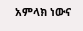አምላክ ነውና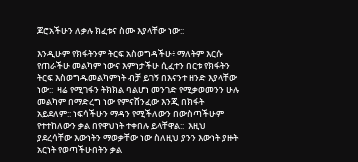ጆሮአችሁን ለቃሉ ክፈቱና ስሙ እያላቸው ነው::

እንዲሁም የክፋትንም ትርፍ አስወግዳችሁ፥ ማለትም እርሱ የጠራችሁ መልካም ነውና እምነታችሁ ሲፈተን በርቱ የክፋትን ትርፍ እስወግዱመልካምነት ብቻ ይገኝ በእናንተ ዘንድ እያላቸው ነው::  ዛሬ የሚገፋን ትክክል ባልሆነ መንገድ የሚቃወመንን ሁሉ መልካም በማድረግ ነው የምናሸንፈው እንጂ በክፋት አይደለም:: ነፍሳችሁን ማዳን የሚችለውን በውስጣችሁም የተተከለውን ቃል በየዋህነት ተቀበሉ ይላቸዋል::  እዚህ ያደረሳቸው እውነትን ማወቃቸው ነው ስለዚህ ያንን እውነት ያዙት አርነት የወጣችሁበትን ቃል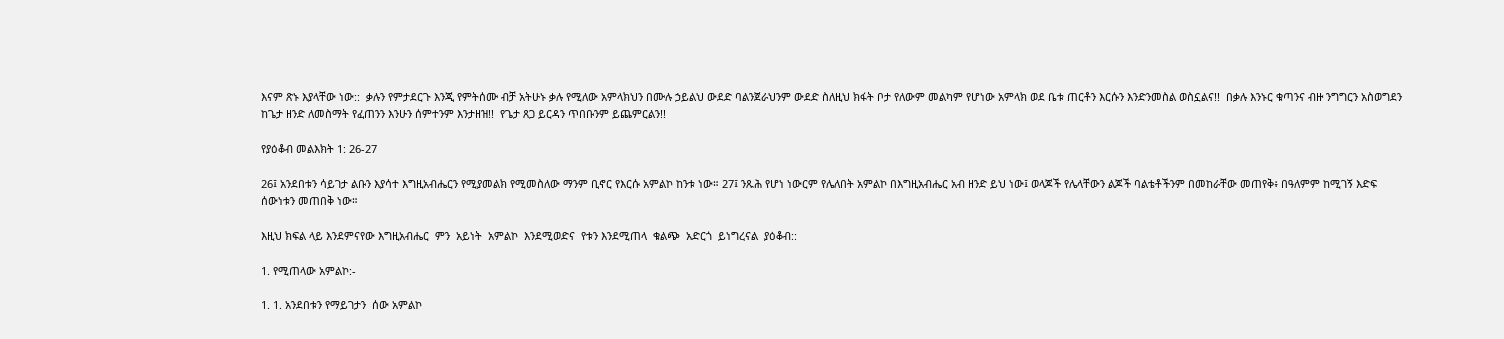እናም ጽኑ እያላቸው ነው::  ቃሉን የምታደርጉ እንጂ የምትሰሙ ብቻ አትሁኑ ቃሉ የሚለው አምላክህን በሙሉ ኃይልህ ውደድ ባልንጀራህንም ውደድ ስለዚህ ክፋት ቦታ የለውም መልካም የሆነው አምላክ ወደ ቤቱ ጠርቶን እርሱን እንድንመስል ወስኗልና!!  በቃሉ እንኑር ቁጣንና ብዙ ንግግርን አስወግደን ከጌታ ዘንድ ለመስማት የፈጠንን እንሁን ሰምተንም እንታዘዝ!!  የጌታ ጸጋ ይርዳን ጥበቡንም ይጨምርልን!!

የያዕቆብ መልእክት 1: 26-27

26፤ አንደበቱን ሳይገታ ልቡን እያሳተ እግዚአብሔርን የሚያመልክ የሚመስለው ማንም ቢኖር የእርሱ አምልኮ ከንቱ ነው። 27፤ ንጹሕ የሆነ ነውርም የሌለበት አምልኮ በእግዚአብሔር አብ ዘንድ ይህ ነው፤ ወላጆች የሌላቸውን ልጆች ባልቴቶችንም በመከራቸው መጠየቅ፥ በዓለምም ከሚገኝ እድፍ ሰውነቱን መጠበቅ ነው።

እዚህ ክፍል ላይ እንደምናየው እግዚአብሔር  ምን  አይነት  አምልኮ  እንደሚወድና  የቱን እንደሚጠላ  ቁልጭ  አድርጎ  ይነግረናል  ያዕቆብ::

1. የሚጠላው አምልኮ:-

1. 1. አንደበቱን የማይገታን  ሰው አምልኮ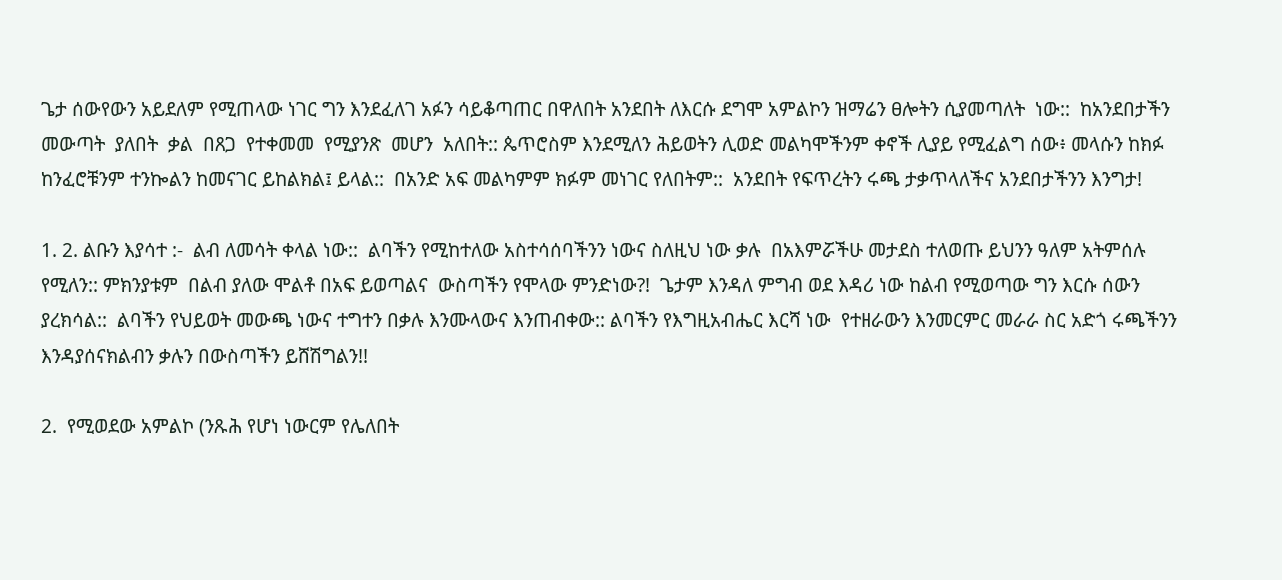ጌታ ሰውየውን አይደለም የሚጠላው ነገር ግን እንደፈለገ አፉን ሳይቆጣጠር በዋለበት አንደበት ለእርሱ ደግሞ አምልኮን ዝማሬን ፀሎትን ሲያመጣለት  ነው::  ከአንደበታችን መውጣት  ያለበት  ቃል  በጸጋ  የተቀመመ  የሚያንጽ  መሆን  አለበት:: ጴጥሮስም እንደሚለን ሕይወትን ሊወድ መልካሞችንም ቀኖች ሊያይ የሚፈልግ ሰው፥ መላሱን ከክፉ ከንፈሮቹንም ተንኰልን ከመናገር ይከልክል፤ ይላል::  በአንድ አፍ መልካምም ክፉም መነገር የለበትም::  አንደበት የፍጥረትን ሩጫ ታቃጥላለችና አንደበታችንን እንግታ!

1. 2. ልቡን እያሳተ :-  ልብ ለመሳት ቀላል ነው::  ልባችን የሚከተለው አስተሳሰባችንን ነውና ስለዚህ ነው ቃሉ  በአእምሯችሁ መታደስ ተለወጡ ይህንን ዓለም አትምሰሉ የሚለን:: ምክንያቱም  በልብ ያለው ሞልቶ በአፍ ይወጣልና  ውስጣችን የሞላው ምንድነው?!  ጌታም እንዳለ ምግብ ወደ እዳሪ ነው ከልብ የሚወጣው ግን እርሱ ሰውን ያረክሳል::  ልባችን የህይወት መውጫ ነውና ተግተን በቃሉ እንሙላውና እንጠብቀው:: ልባችን የእግዚአብሔር እርሻ ነው  የተዘራውን እንመርምር መራራ ስር አድጎ ሩጫችንን እንዳያሰናክልብን ቃሉን በውስጣችን ይሸሽግልን!!

2.  የሚወደው አምልኮ (ንጹሕ የሆነ ነውርም የሌለበት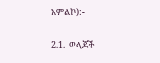አምልኮ):-

2.1.  ወላጆች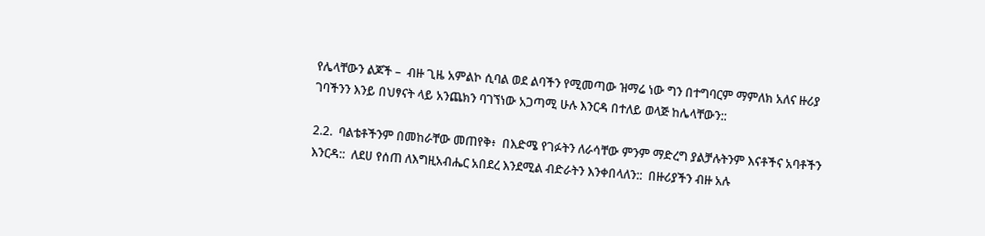የሌላቸውን ልጆች –  ብዙ ጊዜ አምልኮ ሲባል ወደ ልባችን የሚመጣው ዝማሬ ነው ግን በተግባርም ማምለክ አለና ዙሪያ ገባችንን እንይ በህፃናት ላይ አንጨክን ባገኘነው አጋጣሚ ሁሉ እንርዳ በተለይ ወላጅ ከሌላቸውን::

2.2.  ባልቴቶችንም በመከራቸው መጠየቅ፥  በእድሜ የገፉትን ለራሳቸው ምንም ማድረግ ያልቻሉትንም እናቶችና አባቶችን እንርዳ::  ለደሀ የሰጠ ለእግዚአብሔር አበደረ እንደሚል ብድራትን እንቀበላለን::  በዙሪያችን ብዙ አሉ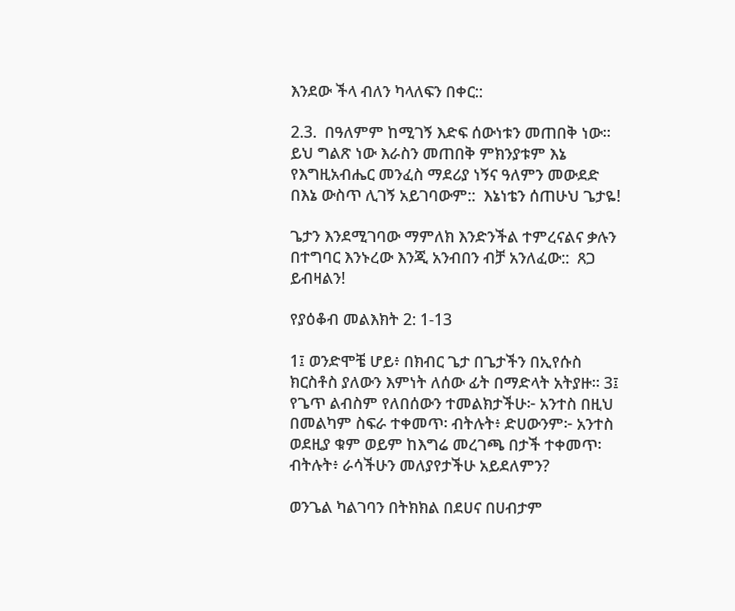እንደው ችላ ብለን ካላለፍን በቀር::

2.3.  በዓለምም ከሚገኝ እድፍ ሰውነቱን መጠበቅ ነው። ይህ ግልጽ ነው እራስን መጠበቅ ምክንያቱም እኔ የእግዚአብሔር መንፈስ ማደሪያ ነኝና ዓለምን መውደድ በእኔ ውስጥ ሊገኝ አይገባውም::  እኔነቴን ሰጠሁህ ጌታዬ!

ጌታን እንደሚገባው ማምለክ እንድንችል ተምረናልና ቃሉን በተግባር እንኑረው እንጂ አንብበን ብቻ አንለፈው::  ጸጋ ይብዛልን!

የያዕቆብ መልእክት 2: 1-13

1፤ ወንድሞቼ ሆይ፥ በክብር ጌታ በጌታችን በኢየሱስ ክርስቶስ ያለውን እምነት ለሰው ፊት በማድላት አትያዙ። 3፤ የጌጥ ልብስም የለበሰውን ተመልክታችሁ፦ አንተስ በዚህ በመልካም ስፍራ ተቀመጥ፡ ብትሉት፥ ድሀውንም፦ አንተስ ወደዚያ ቁም ወይም ከእግሬ መረገጫ በታች ተቀመጥ፡ ብትሉት፥ ራሳችሁን መለያየታችሁ አይደለምን?

ወንጌል ካልገባን በትክክል በደሀና በሀብታም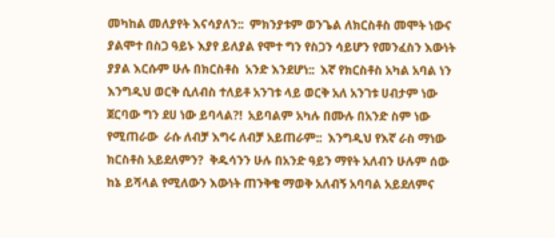መካከል መለያየት እናሳያለን::  ምክንያቱም ወንጌል ለክርስቶስ መሞት ነውና ያልሞተ በስጋ ዓይኑ እያየ ይለያል የሞተ ግን የስጋን ሳይሆን የመንፈስን እውነት ያያል እርሱም ሁሉ በክርስቶስ  አንድ እንደሆነ::  እኛ የክርስቶስ አካል አባል ነን እንግዲህ ወርቅ ሲለብስ ተለይቶ አንገቱ ላይ ወርቅ አለ አንገቱ ሀብታም ነው ጀርባው ግን ደሀ ነው ይባላል?!  አይባልም አካሉ በሙሉ በአንድ ስም ነው የሚጠራው  ራሱ ለብቻ እግሩ ለብቻ አይጠራም::  እንግዲህ የእኛ ራስ ማነው ክርስቶስ አይደለምን?  ቅዱሳንን ሁሉ በአንድ ዓይን ማየት አለብን ሁሉም ሰው ከኔ ይሻላል የሚለውን እውነት ጠንቅቄ ማወቅ አለብኝ አባባል አይደለምና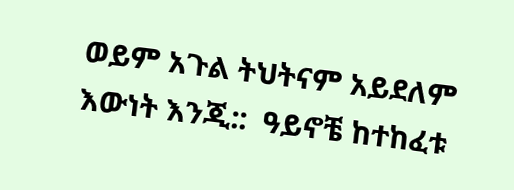ወይም አጉል ትህትናም አይደለም እውነት እንጂ::  ዓይኖቼ ከተከፈቱ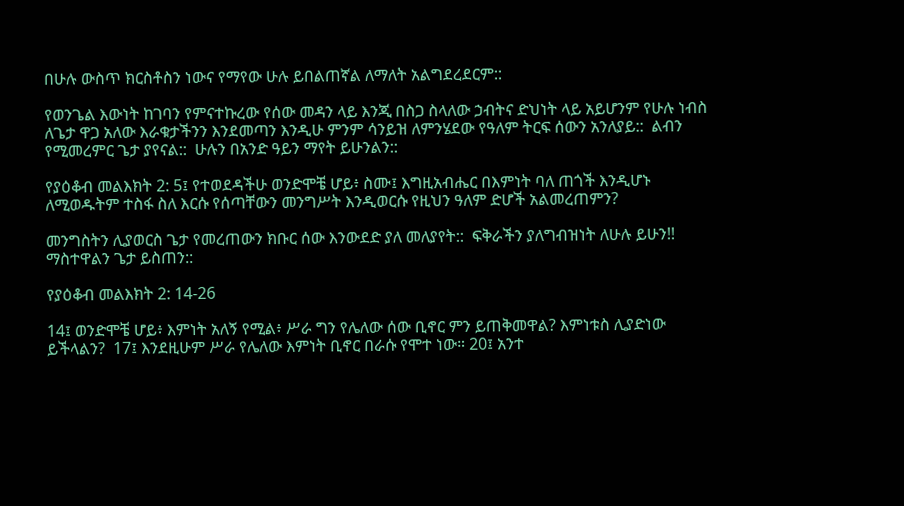በሁሉ ውስጥ ክርስቶስን ነውና የማየው ሁሉ ይበልጠኛል ለማለት አልግደረደርም::

የወንጌል እውነት ከገባን የምናተኩረው የሰው መዳን ላይ እንጂ በስጋ ስላለው ኃብትና ድህነት ላይ አይሆንም የሁሉ ነብስ ለጌታ ዋጋ አለው እራቁታችንን እንደመጣን እንዲሁ ምንም ሳንይዝ ለምንሄደው የዓለም ትርፍ ሰውን አንለያይ::  ልብን የሚመረምር ጌታ ያየናል::  ሁሉን በአንድ ዓይን ማየት ይሁንልን::

የያዕቆብ መልእክት 2: 5፤ የተወደዳችሁ ወንድሞቼ ሆይ፥ ስሙ፤ እግዚአብሔር በእምነት ባለ ጠጎች እንዲሆኑ ለሚወዱትም ተስፋ ስለ እርሱ የሰጣቸውን መንግሥት እንዲወርሱ የዚህን ዓለም ድሆች አልመረጠምን?

መንግስትን ሊያወርስ ጌታ የመረጠውን ክቡር ሰው እንውደድ ያለ መለያየት::  ፍቅራችን ያለግብዝነት ለሁሉ ይሁን!! ማስተዋልን ጌታ ይስጠን::

የያዕቆብ መልእክት 2: 14-26

14፤ ወንድሞቼ ሆይ፥ እምነት አለኝ የሚል፥ ሥራ ግን የሌለው ሰው ቢኖር ምን ይጠቅመዋል? እምነቱስ ሊያድነው ይችላልን?  17፤ እንደዚሁም ሥራ የሌለው እምነት ቢኖር በራሱ የሞተ ነው። 20፤ አንተ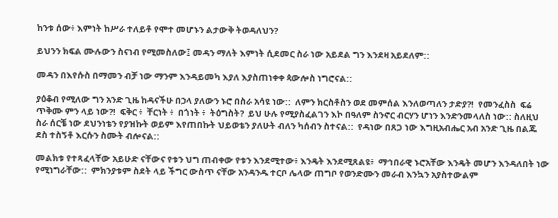ከንቱ ሰው፥ እምነት ከሥራ ተለይቶ የሞተ መሆኑን ልታውቅ ትወዳለህን?

ይህንን ክፍል ሙሉውን ስናነብ የሚመስለው፤ መዳን ማለት እምነት ሲደመር ስራ ነው አይደል ግን እንደዛ አይደለም::

መዳን በእየሱስ በማመን ብቻ ነው ማንም እንዳይመካ እያለ እያስጠነቀቀ ጳውሎስ ነግሮናል::

ያዕቆብ የሚለው ግን አንድ ጊዜ ከዳናችሁ በኃላ ያለውን ኑሮ በስራ አሳዩ ነው::  ለምን ክርስቶስን ወደ መምሰል እንለወጣለን ታድያ?!  የመንፈስስ  ፍሬ ጥቅሙ ምን ላይ ነው?!  ፍቅር ፥  ቸርነት ፥  በጎነት ፥  ትዕግስት?  ይህ ሁሉ የሚያስፈልገን እኮ በዓለም ስንኖር ብርሃን ሆነን እንድንመላለስ ነው:: ስለዚህ ስራ ሰርቼ ነው ደህንነቴን የያዝኩት ወይም እየጠበኩት ህይወቴን ያለሁት ብለን ካሰብን ስተናል::  የዳነው በጸጋ ነው እግዚአብሔር አብ አንድ ጊዜ በልጁ ደስ ተስኝቶ እርሱን ስሙት ብሎናል::

መልክቱ የተጻፈላቸው አይሁድ ናቸውና የቱን ህግ ጠብቀው የቱን እንደሚተው፥ እንዴት እንደሚጸልዩ፥  ማኅበራዊ ኑሮአቸው እንዴት መሆን እንዳለበት ነው የሚነግራቸው::  ምክንያቱም ስደት ላይ ችግር ውስጥ ናቸው አንዳንዱ ተርቦ ሌላው ጠግቦ የወንድሙን መራብ እንኳን አያስተውልም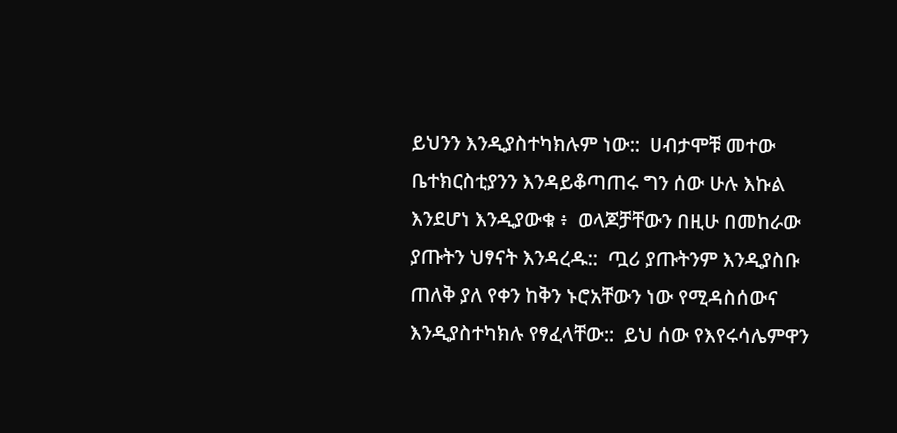ይህንን እንዲያስተካክሉም ነው::  ሀብታሞቹ መተው ቤተክርስቲያንን እንዳይቆጣጠሩ ግን ሰው ሁሉ እኩል እንደሆነ እንዲያውቁ ፥  ወላጆቻቸውን በዚሁ በመከራው ያጡትን ህፃናት እንዳረዱ::  ጧሪ ያጡትንም እንዲያስቡ ጠለቅ ያለ የቀን ከቅን ኑሮአቸውን ነው የሚዳስሰውና እንዲያስተካክሉ የፃፈላቸው::  ይህ ሰው የእየሩሳሌምዋን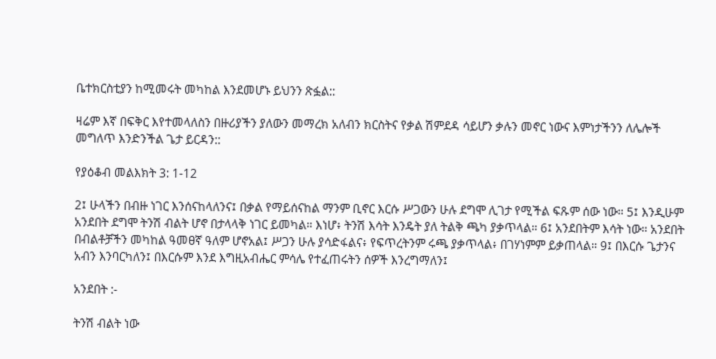ቤተክርስቲያን ከሚመሩት መካከል እንደመሆኑ ይህንን ጽፏል::

ዛሬም እኛ በፍቅር እየተመላለስን በዙሪያችን ያለውን መማረክ አለብን ክርስትና የቃል ሽምደዳ ሳይሆን ቃሉን መኖር ነውና እምነታችንን ለሌሎች መግለጥ እንድንችል ጌታ ይርዳን::

የያዕቆብ መልእክት 3: 1-12

2፤ ሁላችን በብዙ ነገር እንሰናከላለንና፤ በቃል የማይሰናከል ማንም ቢኖር እርሱ ሥጋውን ሁሉ ደግሞ ሊገታ የሚችል ፍጹም ሰው ነው። 5፤ እንዲሁም አንደበት ደግሞ ትንሽ ብልት ሆኖ በታላላቅ ነገር ይመካል። እነሆ፥ ትንሽ እሳት እንዴት ያለ ትልቅ ጫካ ያቃጥላል። 6፤ አንደበትም እሳት ነው። አንደበት በብልቶቻችን መካከል ዓመፀኛ ዓለም ሆኖአል፤ ሥጋን ሁሉ ያሳድፋልና፥ የፍጥረትንም ሩጫ ያቃጥላል፥ በገሃነምም ይቃጠላል። 9፤ በእርሱ ጌታንና አብን እንባርካለን፤ በእርሱም እንደ እግዚአብሔር ምሳሌ የተፈጠሩትን ሰዎች እንረግማለን፤

አንደበት :-

ትንሽ ብልት ነው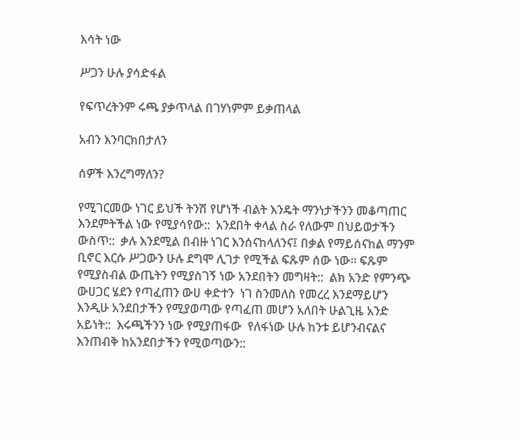እሳት ነው

ሥጋን ሁሉ ያሳድፋል

የፍጥረትንም ሩጫ ያቃጥላል በገሃነምም ይቃጠላል

አብን እንባርክበታለን

ሰዎች እንረግማለን?

የሚገርመው ነገር ይህች ትንሽ የሆነች ብልት እንዴት ማንነታችንን መቆጣጠር እንደምትችል ነው የሚያሳየው::  አንደበት ቀላል ስራ የለውም በህይወታችን ውስጥ::  ቃሉ እንደሚል በብዙ ነገር እንሰናከላለንና፤ በቃል የማይሰናከል ማንም ቢኖር እርሱ ሥጋውን ሁሉ ደግሞ ሊገታ የሚችል ፍጹም ሰው ነው። ፍጹም የሚያስብል ውጤትን የሚያስገኝ ነው አንደበትን መግዛት::  ልክ አንድ የምንጭ ውሀጋር ሄደን የጣፈጠን ውሀ ቀድተን  ነገ ስንመለስ የመረረ እንደማይሆን እንዲሁ አንደበታችን የሚያወጣው የጣፈጠ መሆን አለበት ሁልጊዜ አንድ አይነት::  እሩጫችንን ነው የሚያጠፋው  የለፋነው ሁሉ ከንቱ ይሆንብናልና እንጠብቅ ከአንደበታችን የሚወጣውን::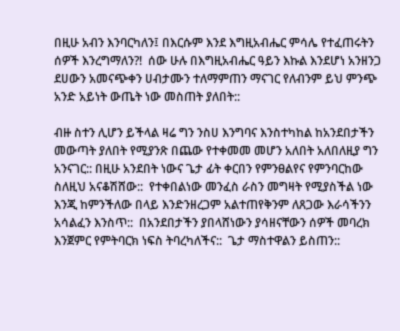በዚሁ አብን እንባርካለን፤ በእርሱም እንደ እግዚአብሔር ምሳሌ የተፈጠሩትን ሰዎች እንረግማለን?!  ሰው ሁሉ በእግዚአብሔር ዓይን እኩል እንደሆነ አንዘንጋ ደሀውን አመናጭቀን ሀብታሙን ተለማምጠን ማናገር የለብንም ይህ ምንጭ አንድ አይነት ውጤት ነው መስጠት ያለበት::

ብዙ ስተን ሊሆን ይችላል ዛሬ ግን ንስሀ እንግባና እንስተካከል ከአንደበታችን መውጣት ያለበት የሚያንጽ በጨው የተቀመመ መሆን አለበት አለበለዚያ ግን አንናገር:: በዚሁ አንደበት ነውና ጌታ ፊት ቀርበን የምንፀልየና የምንባርከው ስለዚህ አናቆሽሸው::  የተቀበልነው መንፈስ ራስን መግዛት የሚያስችል ነው እንጂ ከምንችለው በላይ እንድንዘረጋም አልተጠየቅንም ለጸጋው እራሳችንን አሳልፈን እንስጥ::  በአንደበታችን ያበላሸነውን ያሳዘናቸውን ሰዎች መባረክ እንጀምር የምትባርክ ነፍስ ትባረካለችና::  ጌታ ማስተዋልን ይስጠን::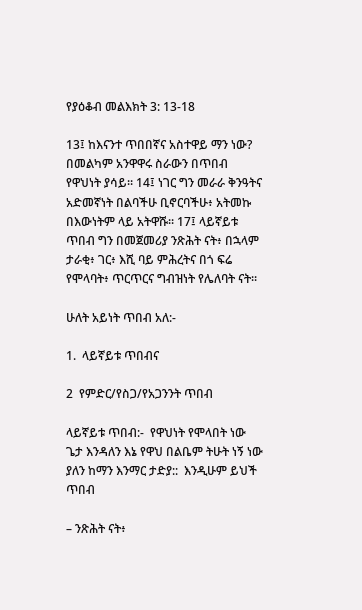የያዕቆብ መልእክት 3: 13-18

13፤ ከእናንተ ጥበበኛና አስተዋይ ማን ነው? በመልካም አንዋዋሩ ስራውን በጥበብ የዋህነት ያሳይ። 14፤ ነገር ግን መራራ ቅንዓትና አድመኛነት በልባችሁ ቢኖርባችሁ፥ አትመኩ በእውነትም ላይ አትዋሹ። 17፤ ላይኛይቱ ጥበብ ግን በመጀመሪያ ንጽሕት ናት፥ በኋላም ታራቂ፥ ገር፥ እሺ ባይ ምሕረትና በጎ ፍሬ የሞላባት፥ ጥርጥርና ግብዝነት የሌለባት ናት።

ሁለት አይነት ጥበብ አለ:-

1.  ላይኛይቱ ጥበብና

2  የምድር/የስጋ/የአጋንንት ጥበብ

ላይኛይቱ ጥበብ:-  የዋህነት የሞላበት ነው ጌታ እንዳለን እኔ የዋህ በልቤም ትሁት ነኝ ነው ያለን ከማን እንማር ታድያ::  እንዲሁም ይህች ጥበብ

– ንጽሕት ናት፥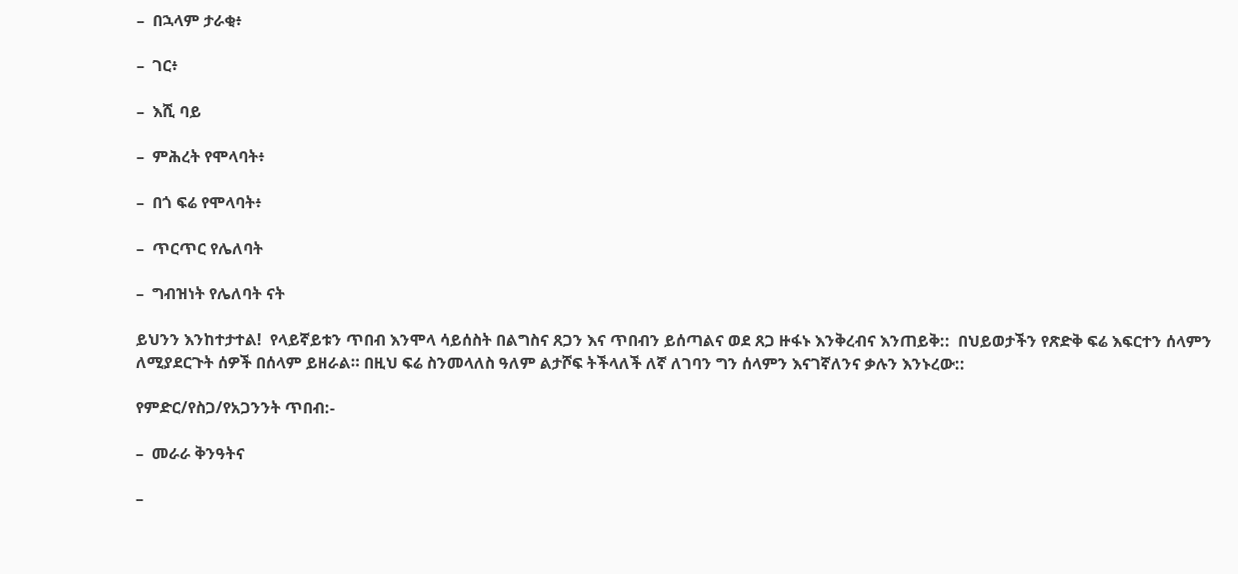–  በኋላም ታራቂ፥

–  ገር፥

–  እሺ ባይ

–  ምሕረት የሞላባት፥

–  በጎ ፍሬ የሞላባት፥

–  ጥርጥር የሌለባት

–  ግብዝነት የሌለባት ናት

ይህንን እንከተታተል!  የላይኛይቱን ጥበብ እንሞላ ሳይሰስት በልግስና ጸጋን እና ጥበብን ይሰጣልና ወደ ጸጋ ዙፋኑ እንቅረብና እንጠይቅ::  በህይወታችን የጽድቅ ፍሬ እፍርተን ሰላምን ለሚያደርጉት ሰዎች በሰላም ይዘራል። በዚህ ፍሬ ስንመላለስ ዓለም ልታሾፍ ትችላለች ለኛ ለገባን ግን ሰላምን እናገኛለንና ቃሉን እንኑረው::

የምድር/የስጋ/የአጋንንት ጥበብ:-

–  መራራ ቅንዓትና

–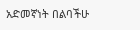አድመኛነት በልባችሁ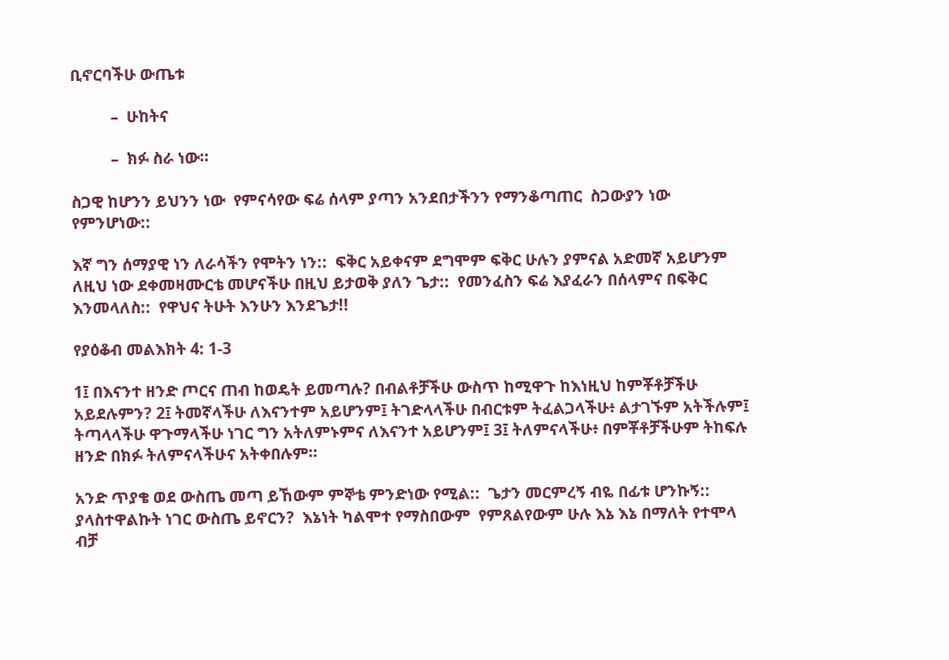ቢኖርባችሁ ውጤቱ

          –  ሁከትና

          –  ክፉ ስራ ነው።

ስጋዊ ከሆንን ይህንን ነው  የምናሳየው ፍሬ ሰላም ያጣን አንደበታችንን የማንቆጣጠር  ስጋውያን ነው የምንሆነው::

እኛ ግን ሰማያዊ ነን ለራሳችን የሞትን ነን::  ፍቅር አይቀናም ደግሞም ፍቅር ሁሉን ያምናል አድመኛ አይሆንም ለዚህ ነው ደቀመዛሙርቴ መሆናችሁ በዚህ ይታወቅ ያለን ጌታ::  የመንፈስን ፍሬ እያፈራን በሰላምና በፍቅር እንመላለስ::  የዋህና ትሁት እንሁን እንደጌታ!!

የያዕቆብ መልእክት 4: 1-3

1፤ በእናንተ ዘንድ ጦርና ጠብ ከወዴት ይመጣሉ? በብልቶቻችሁ ውስጥ ከሚዋጉ ከእነዚህ ከምቾቶቻችሁ አይደሉምን? 2፤ ትመኛላችሁ ለእናንተም አይሆንም፤ ትገድላላችሁ በብርቱም ትፈልጋላችሁ፥ ልታገኙም አትችሉም፤ ትጣላላችሁ ዋጉማላችሁ ነገር ግን አትለምኑምና ለእናንተ አይሆንም፤ 3፤ ትለምናላችሁ፥ በምቾቶቻችሁም ትከፍሉ ዘንድ በክፉ ትለምናላችሁና አትቀበሉም።

አንድ ጥያቄ ወደ ውስጤ መጣ ይኸውም ምኞቴ ምንድነው የሚል::  ጌታን መርምረኝ ብዬ በፊቱ ሆንኩኝ::  ያላስተዋልኩት ነገር ውስጤ ይኖርን?  እኔነት ካልሞተ የማስበውም  የምጸልየውም ሁሉ እኔ እኔ በማለት የተሞላ ብቻ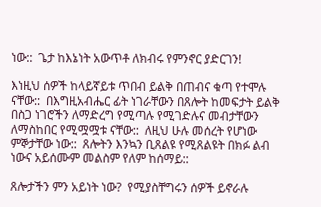ነው::  ጌታ ከእኔነት አውጥቶ ለክብሩ የምንኖር ያድርገን!

እነዚህ ሰዎች ከላይኛይቱ ጥበብ ይልቅ በጠብና ቁጣ የተሞሉ ናቸው::  በእግዚአብሔር ፊት ነገራቸውን በጸሎት ከመፍታት ይልቅ በስጋ ነገሮችን ለማድረግ የሚጣሉ የሚገድሉና መብታቸውን ለማስከበር የሚሟሟቱ ናቸው::  ለዚህ ሁሉ መሰረት የሆነው ምኞታቸው ነው::  ጸሎትን እንኳን ቢጸልዩ የሚጸልዩት በክፉ ልብ ነውና አይሰሙም መልስም የለም ከሰማይ::

ጸሎታችን ምን አይነት ነው?  የሚያስቸግሩን ሰዎች ይኖራሉ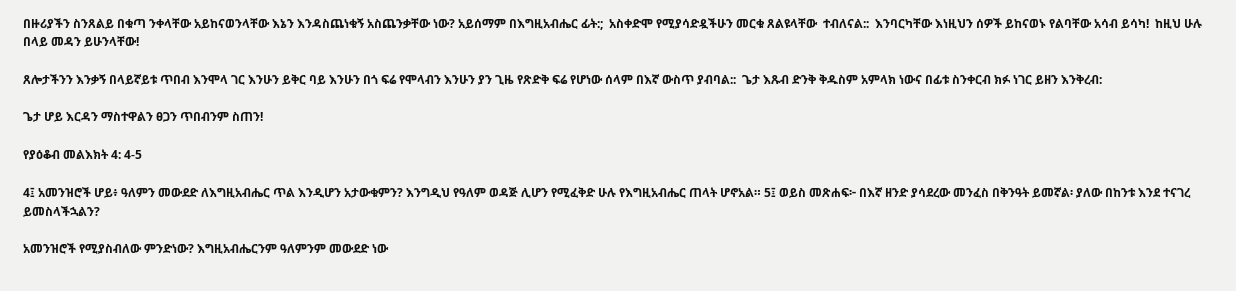በዙሪያችን ስንጸልይ በቁጣ ንቀላቸው አይከናወንላቸው እኔን እንዳስጨነቁኝ አስጨንቃቸው ነው? አይሰማም በእግዚአብሔር ፊት:;  አስቀድሞ የሚያሳድዷችሁን መርቁ ጸልዩላቸው  ተብለናል::  እንባርካቸው እነዚህን ሰዎች ይከናወኑ የልባቸው አሳብ ይሳካ!  ከዚህ ሁሉ በላይ መዳን ይሁንላቸው!

ጸሎታችንን እንቃኝ በላይኛይቱ ጥበብ እንሞላ ገር እንሁን ይቅር ባይ እንሁን በጎ ፍሬ የሞላብን እንሁን ያን ጊዜ የጽድቅ ፍሬ የሆነው ሰላም በእኛ ውስጥ ያብባል::  ጌታ እጹብ ድንቅ ቅዱስም አምላክ ነውና በፊቱ ስንቀርብ ክፉ ነገር ይዘን እንቅረብ:

ጌታ ሆይ እርዳን ማስተዋልን ፀጋን ጥበብንም ስጠን!

የያዕቆብ መልእክት 4: 4-5

4፤ አመንዝሮች ሆይ፥ ዓለምን መውደድ ለእግዚአብሔር ጥል እንዲሆን አታውቁምን? እንግዲህ የዓለም ወዳጅ ሊሆን የሚፈቅድ ሁሉ የእግዚአብሔር ጠላት ሆኖአል። 5፤ ወይስ መጽሐፍ፦ በእኛ ዘንድ ያሳደረው መንፈስ በቅንዓት ይመኛል፡ ያለው በከንቱ እንደ ተናገረ ይመስላችኋልን?

አመንዝሮች የሚያስብለው ምንድነው? እግዚአብሔርንም ዓለምንም መውደድ ነው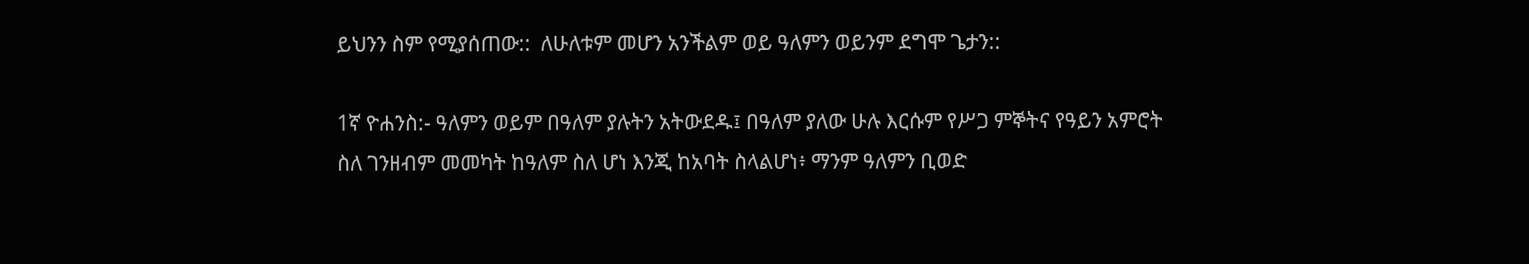ይህንን ስም የሚያሰጠው::  ለሁለቱም መሆን አንችልም ወይ ዓለምን ወይንም ደግሞ ጌታን::

1ኛ ዮሐንስ:- ዓለምን ወይም በዓለም ያሉትን አትውደዱ፤ በዓለም ያለው ሁሉ እርሱም የሥጋ ምኞትና የዓይን አምሮት ስለ ገንዘብም መመካት ከዓለም ስለ ሆነ እንጂ ከአባት ስላልሆነ፥ ማንም ዓለምን ቢወድ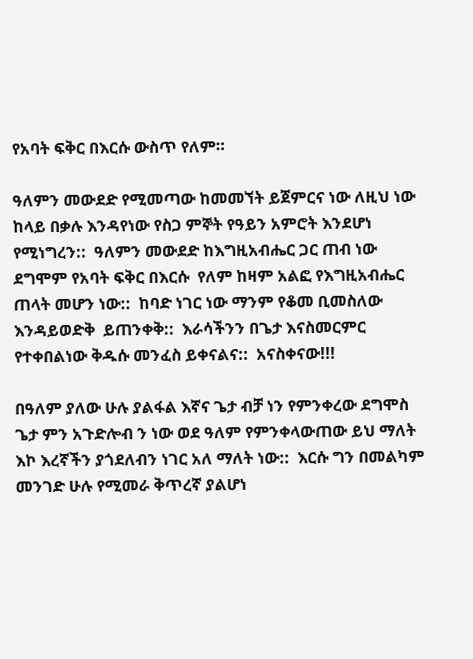የአባት ፍቅር በእርሱ ውስጥ የለም።

ዓለምን መውደድ የሚመጣው ከመመኘት ይጀምርና ነው ለዚህ ነው ከላይ በቃሉ እንዳየነው የስጋ ምኞት የዓይን አምሮት እንደሆነ የሚነግረን::  ዓለምን መውደድ ከእግዚአብሔር ጋር ጠብ ነው ደግሞም የአባት ፍቅር በእርሱ  የለም ከዛም አልፎ የእግዚአብሔር ጠላት መሆን ነው::  ከባድ ነገር ነው ማንም የቆመ ቢመስለው እንዳይወድቅ  ይጠንቀቅ::  እራሳችንን በጌታ እናስመርምር የተቀበልነው ቅዱሱ መንፈስ ይቀናልና::  አናስቀናው!!!

በዓለም ያለው ሁሉ ያልፋል እኛና ጌታ ብቻ ነን የምንቀረው ደግሞስ ጌታ ምን አጉድሎብ ን ነው ወደ ዓለም የምንቀላውጠው ይህ ማለት እኮ እረኛችን ያጎደለብን ነገር አለ ማለት ነው::  እርሱ ግን በመልካም መንገድ ሁሉ የሚመራ ቅጥረኛ ያልሆነ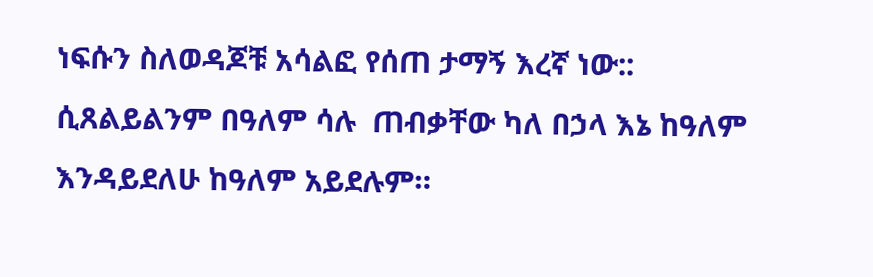ነፍሱን ስለወዳጆቹ አሳልፎ የሰጠ ታማኝ እረኛ ነው:: ሲጸልይልንም በዓለም ሳሉ  ጠብቃቸው ካለ በኃላ እኔ ከዓለም እንዳይደለሁ ከዓለም አይደሉም።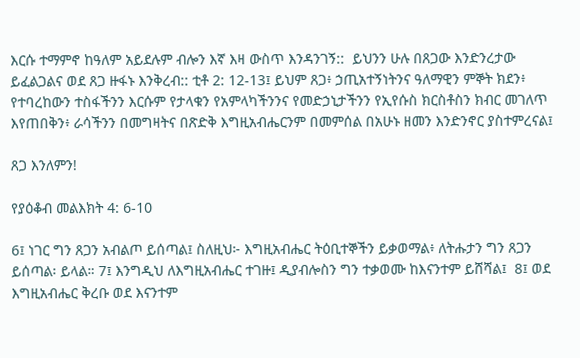እርሱ ተማምኖ ከዓለም አይደሉም ብሎን እኛ እዛ ውስጥ እንዳንገኝ::  ይህንን ሁሉ በጸጋው እንድንረታው ይፈልጋልና ወደ ጸጋ ዙፋኑ እንቅረብ:: ቲቶ 2: 12-13፤ ይህም ጸጋ፥ ኃጢአተኝነትንና ዓለማዊን ምኞት ክደን፥ የተባረከውን ተስፋችንን እርሱም የታላቁን የአምላካችንንና የመድኃኒታችንን የኢየሱስ ክርስቶስን ክብር መገለጥ እየጠበቅን፥ ራሳችንን በመግዛትና በጽድቅ እግዚአብሔርንም በመምሰል በአሁኑ ዘመን እንድንኖር ያስተምረናል፤

ጸጋ እንለምን!

የያዕቆብ መልእክት 4: 6-10

6፤ ነገር ግን ጸጋን አብልጦ ይሰጣል፤ ስለዚህ፦ እግዚአብሔር ትዕቢተኞችን ይቃወማል፥ ለትሑታን ግን ጸጋን ይሰጣል፡ ይላል። 7፤ እንግዲህ ለእግዚአብሔር ተገዙ፤ ዲያብሎስን ግን ተቃወሙ ከእናንተም ይሸሻል፤  8፤ ወደ እግዚአብሔር ቅረቡ ወደ እናንተም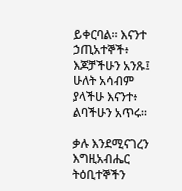ይቀርባል። እናንተ ኃጢአተኞች፥ እጆቻችሁን አንጹ፤ ሁለት አሳብም ያላችሁ እናንተ፥ ልባችሁን አጥሩ።

ቃሉ እንደሚናገረን እግዚአብሔር ትዕቢተኞችን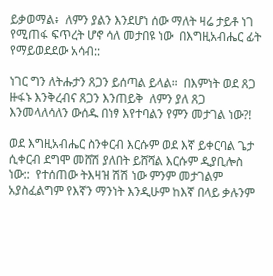ይቃወማል፥  ለምን ያልን እንደሆነ ሰው ማለት ዛሬ ታይቶ ነገ የሚጠፋ ፍጥረት ሆኖ ሳለ መታበዩ ነው  በእግዚአብሔር ፊት የማይወደደው አሳብ::

ነገር ግን ለትሑታን ጸጋን ይሰጣል ይላል።  በእምነት ወደ ጸጋ ዙፋኑ እንቅረብና ጸጋን እንጠይቅ  ለምን ያለ ጸጋ እንመላለሳለን ውሰዱ በነፃ እየተባልን የምን መታገል ነው?!

ወደ እግዚአብሔር ስንቀርብ እርሱም ወደ እኛ ይቀርባል ጌታ ሲቀርብ ደግሞ መሸሽ ያለበት ይሸሻል እርሱም ዲያቢሎስ ነው::  የተሰጠው ትእዛዝ ሽሽ ነው ምንም መታገልም አያስፈልግም የእኛን ማንነት እንዲሁም ከእኛ በላይ ቃሉንም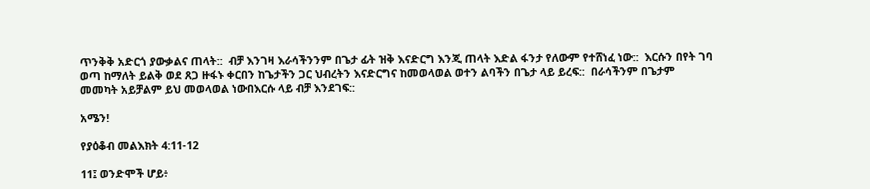ጥንቅቅ አድርጎ ያውቃልና ጠላት::  ብቻ እንገዛ እራሳችንንም በጌታ ፊት ዝቅ እናድርግ እንጂ ጠላት እድል ፋንታ የለውም የተሸነፈ ነው::  እርሱን በየት ገባ ወጣ ከማለት ይልቅ ወደ ጸጋ ዙፋኑ ቀርበን ከጌታችን ጋር ህብረትን እናድርግና ከመወላወል ወተን ልባችን በጌታ ላይ ይረፍ::  በራሳችንም በጌታም መመካት አይቻልም ይህ መወላወል ነውበእርሱ ላይ ብቻ እንደገፍ::

አሜን!

የያዕቆብ መልእክት 4:11-12

11፤ ወንድሞች ሆይ፥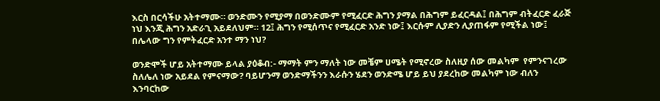እርስ በርሳችሁ አትተማሙ። ወንድሙን የሚያማ በወንድሙም የሚፈርድ ሕግን ያማል በሕግም ይፈርዳል፤ በሕግም ብትፈርድ ፈራጅ ነህ እንጂ ሕግን አድራጊ አይደለህም። 12፤ ሕግን የሚሰጥና የሚፈርድ አንድ ነው፤ እርሱም ሊያድን ሊያጠፋም የሚችል ነው፤ በሌላው ግን የምትፈርድ አንተ ማን ነህ?

ወንድሞች ሆይ አትተማሙ ይላል ያዕቆብ:- ማማት ምን ማለት ነው መቼም ሀሜት የሚኖረው ስለዚያ ሰው መልካም  የምንናገረው ስለሌለ ነው አይደል የምናማው? ባይሆንማ ወንድማችንን እራሱን ሄደን ወንድሜ ሆይ ይህ ያደረከው መልካም ነው ብለን እንባርከው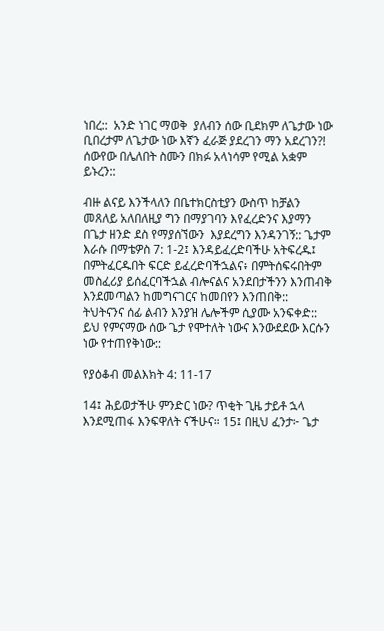ነበረ::  አንድ ነገር ማወቅ  ያለብን ሰው ቢደክም ለጌታው ነው ቢበረታም ለጌታው ነው እኛን ፈራጅ ያደረገን ማን አደረገን?!  ሰውየው በሌለበት ስሙን በክፉ አላነሳም የሚል አቋም ይኑረን::

ብዙ ልናይ እንችላለን በቤተክርስቲያን ውስጥ ከቻልን መጸለይ አለበለዚያ ግን በማያገባን እየፈረድንና እያማን በጌታ ዘንድ ደስ የማያሰኘውን  እያደረግን እንዳንገኝ:: ጌታም እራሱ በማቴዎስ 7: 1-2፤ እንዳይፈረድባችሁ አትፍረዱ፤ በምትፈርዱበት ፍርድ ይፈረድባችኋልና፥ በምትሰፍሩበትም መስፈሪያ ይሰፈርባችኋል ብሎናልና አንደበታችንን እንጠብቅ እንደመጣልን ከመግናገርና ከመበየን እንጠበቅ::  ትህትናንና ሰፊ ልብን እንያዝ ሌሎችም ሲያሙ አንፍቀድ:: ይህ የምናማው ሰው ጌታ የሞተለት ነውና እንውደደው እርሱን ነው የተጠየቅነው::

የያዕቆብ መልእክት 4: 11-17

14፤ ሕይወታችሁ ምንድር ነው? ጥቂት ጊዜ ታይቶ ኋላ እንደሚጠፋ እንፍዋለት ናችሁና። 15፤ በዚህ ፈንታ፦ ጌታ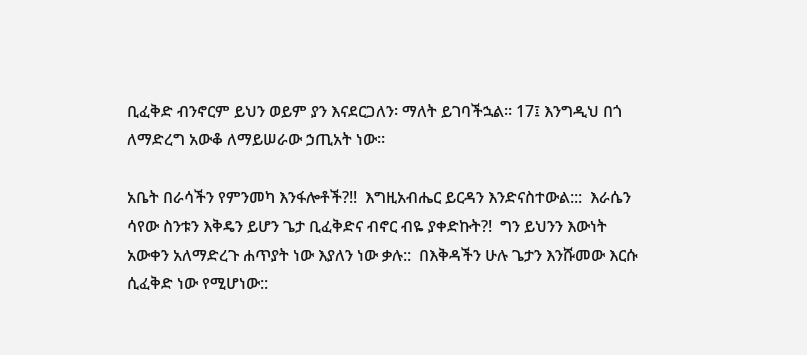ቢፈቅድ ብንኖርም ይህን ወይም ያን እናደርጋለን፡ ማለት ይገባችኋል። 17፤ እንግዲህ በጎ ለማድረግ አውቆ ለማይሠራው ኃጢአት ነው።

አቤት በራሳችን የምንመካ እንፋሎቶች?!!  እግዚአብሔር ይርዳን እንድናስተውል:::  እራሴን ሳየው ስንቱን እቅዴን ይሆን ጌታ ቢፈቅድና ብኖር ብዬ ያቀድኩት?!  ግን ይህንን እውነት አውቀን አለማድረጉ ሐጥያት ነው እያለን ነው ቃሉ::  በእቅዳችን ሁሉ ጌታን እንሹመው እርሱ ሲፈቅድ ነው የሚሆነው::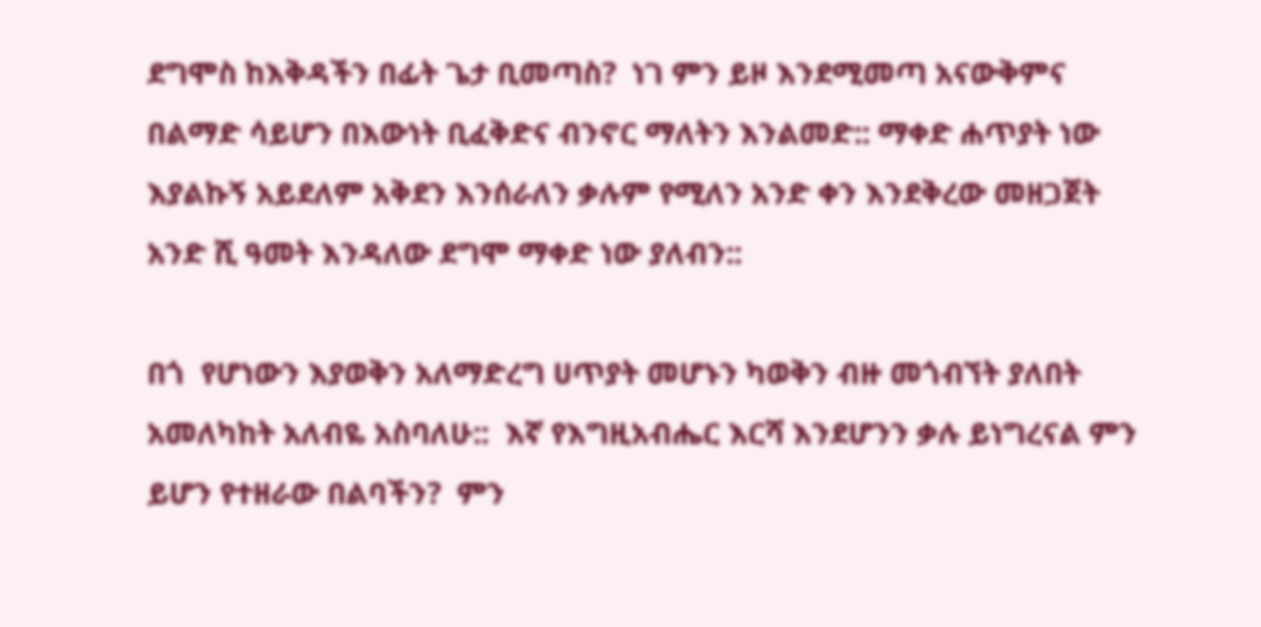ደግሞስ ከእቅዳችን በፊት ጌታ ቢመጣስ?  ነገ ምን ይዞ እንደሚመጣ አናውቅምና በልማድ ሳይሆን በእውነት ቢፈቅድና ብንኖር ማለትን እንልመድ:: ማቀድ ሐጥያት ነው እያልኩኝ አይደለም አቅደን እንሰራለን ቃሉም የሚለን አንድ ቀን እንደቅረው መዘጋጀት አንድ ሺ ዓመት እንዳለው ደግሞ ማቀድ ነው ያለብን::

በጎ  የሆነውን እያወቅን አለማድረግ ሀጥያት መሆኑን ካወቅን ብዙ መጎብኘት ያለበት አመለካከት አለብዬ አስባለሁ::  እኛ የእግዚአብሔር እርሻ እንደሆንን ቃሉ ይነግረናል ምን ይሆን የተዘራው በልባችን?  ምን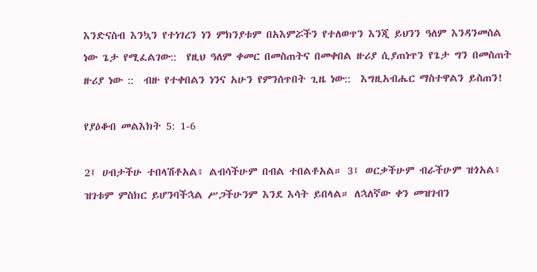እንድናስብ እንኳን የተነገረን ነን ምክንያቱም በአእምሯችን የተለወጥን እንጂ ይህንን ዓለም እንዳንመስል ነው ጌታ የሚፈልገው::  የዚህ ዓለም ቀመር በመስጠትና በመቀበል ዙሪያ ሲያጠነጥን የጌታ ግን በመስጠት ዙሪያ ነው ::  ብዙ የተቀበልን ነንና አሁን የምንሰጥበት ጊዜ ነው::  እግዚአብሔር ማስተዋልን ይስጠን!

የያዕቆብ መልእክት 5: 1-6

2፤ ሀብታችሁ ተበላሽቶአል፥ ልብሳችሁም በብል ተበልቶአል። 3፤ ወርቃችሁም ብራችሁም ዝጎአል፥ ዝገቱም ምስክር ይሆንባችኋል ሥጋችሁንም እንደ እሳት ይበላል። ለኋለኛው ቀን መዝገብን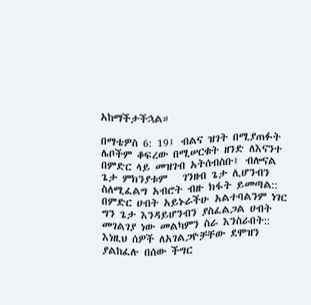አከማችታችኋል።

በማቴዎስ 6: 19፤ ብልና ዝገት በሚያጠፉት ሌቦችም ቆፍረው በሚሠርቁት ዘንድ ለእናንተ በምድር ላይ መዝገብ አትሰብስቡ፤ ብሎናል ጌታ ምክንያቱም   ገንዘብ ጌታ ሊሆንብን ስለሚፈልግ አብሮት ብዙ ክፋት ይመጣል::  በምድር ሀብት አይኑራችሁ አልተባልንም ነገር ግን ጌታ እንዳይሆንብን ያስፈልጋል ሀብት መገልገያ ነው መልካምን ስራ እንስራበት::  እነዚህ ሰዎች ለአገልጋዮቻቸው ደሞዝን ያልከፈሉ በሰው ችግር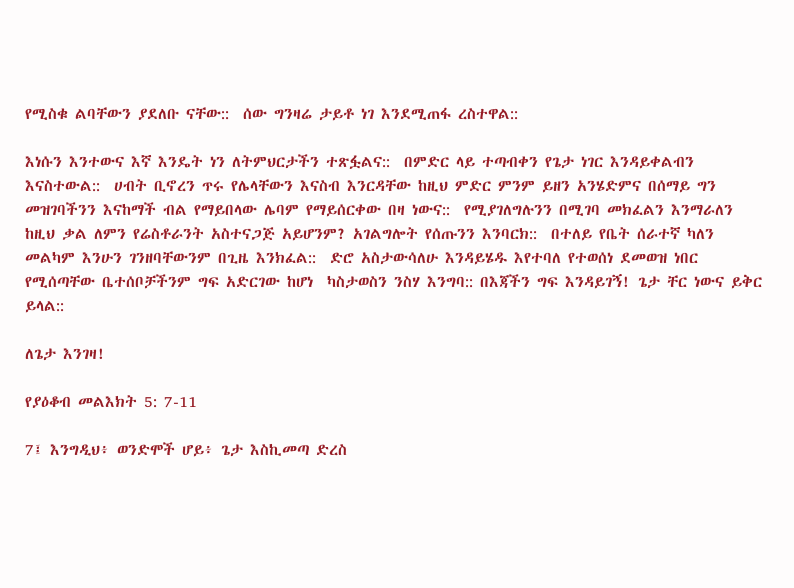የሚስቁ ልባቸውን ያደለቡ ናቸው::  ሰው ግንዛሬ ታይቶ ነገ እንደሚጠፋ ረስተዋል::

እነሱን እንተውና እኛ እንዴት ነን ለትምህርታችን ተጽፏልና::  በምድር ላይ ተጣብቀን የጌታ ነገር እንዳይቀልብን  እናስተውል::  ሀብት ቢኖረን ጥሩ የሌላቸውን እናስብ እንርዳቸው ከዚህ ምድር ምንም ይዘን አንሄድምና በሰማይ ግን መዝገባችንን እናከማች ብል የማይበላው ሌባም የማይሰርቀው በዛ ነውና::  የሚያገለግሉንን በሚገባ መክፈልን እንማራለን ከዚህ ቃል ለምን የሬስቶራንት አስተናጋጅ አይሆንም? አገልግሎት የሰጡንን እንባርክ::  በተለይ የቤት ሰራተኛ ካለን መልካም እንሁን ገንዘባቸውንም በጊዜ እንክፈል::  ድሮ አስታውሳለሁ እንዳይሄዱ እየተባለ የተወሰነ ደመወዝ ነበር የሚሰጣቸው ቤተሰቦቻችንም ግፍ አድርገው ከሆነ  ካስታወስን ንስሃ እንግባ:: በእጃችን ግፍ እንዳይገኝ! ጌታ ቸር ነውና ይቅር ይላል::

ለጌታ እንገዛ!

የያዕቆብ መልእክት 5: 7-11

7፤ እንግዲህ፥ ወንድሞች ሆይ፥ ጌታ እስኪመጣ ድረስ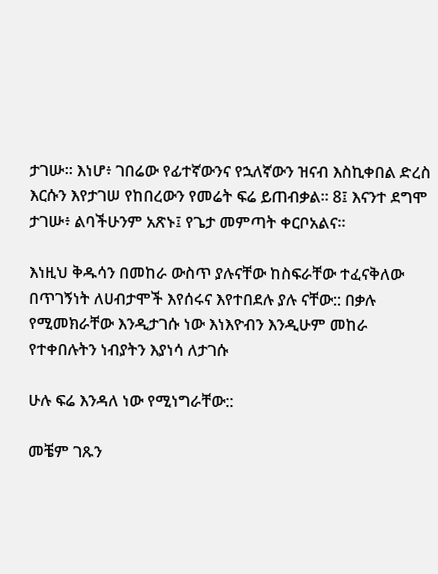ታገሡ። እነሆ፥ ገበሬው የፊተኛውንና የኋለኛውን ዝናብ እስኪቀበል ድረስ እርሱን እየታገሠ የከበረውን የመሬት ፍሬ ይጠብቃል። 8፤ እናንተ ደግሞ ታገሡ፥ ልባችሁንም አጽኑ፤ የጌታ መምጣት ቀርቦአልና።

እነዚህ ቅዱሳን በመከራ ውስጥ ያሉናቸው ከስፍራቸው ተፈናቅለው በጥገኝነት ለሀብታሞች እየሰሩና እየተበደሉ ያሉ ናቸው:: በቃሉ የሚመክራቸው እንዲታገሱ ነው እነእዮብን እንዲሁም መከራ የተቀበሉትን ነብያትን እያነሳ ለታገሱ

ሁሉ ፍሬ እንዳለ ነው የሚነግራቸው::

መቼም ገጹን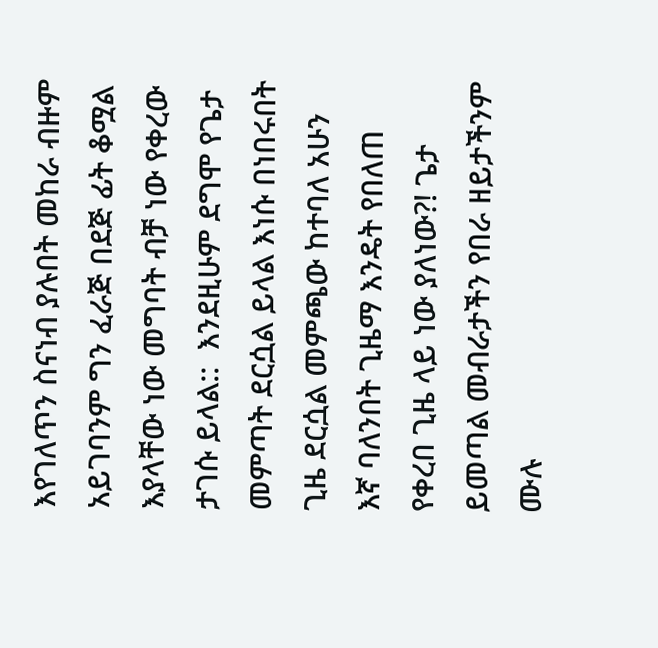እየገለጥን ስናነብ ያሉበት መከራ ብዙም አይገባንም ግን ፈራጅ በደጅ ፊት ቆሟል እያላቸው ነው መግባት ብቻ ነው የቀረው ታገሱ ይላል::  እንደዚሁም ደግሞ የጌታ መምጣት ደርሷል ይላል እነሱ በነበሩበት ጊዜ ደርሷል መምጫው ከተባለ አሁን እኛ ባለንበት ጊዜማ እንዴት የበለጠ የቀረበ ጊዜ ላይ ነው ያለነው?! ጌታ ይመጣል መብራታችን የበራ ዘይታችንም ሙሉ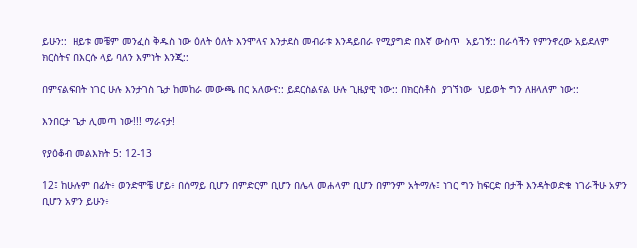ይሁን::  ዘይቱ መቼም መንፈስ ቅዱስ ነው ዕለት ዕለት እንሞላና እንታደስ መብራቱ እንዳይበራ የሚያግድ በእኛ ውስጥ  አይገኝ:: በራሳችን የምንኖረው አይደለም ክርስትና በእርሱ ላይ ባለን እምነት እንጂ::

በምናልፍበት ነገር ሁሉ እንታገስ ጌታ ከመከራ መውጫ በር አለውና:: ይደርስልናል ሁሉ ጊዜያዊ ነው:: በክርስቶስ  ያገኘነው  ህይወት ግን ለዘላለም ነው::

እንበርታ ጌታ ሊመጣ ነው!!! ማራናታ!

የያዕቆብ መልእክት 5: 12-13

12፤ ከሁሉም በፊት፥ ወንድሞቼ ሆይ፥ በሰማይ ቢሆን በምድርም ቢሆን በሌላ መሐላም ቢሆን በምንም አትማሉ፤ ነገር ግን ከፍርድ በታች እንዳትወድቁ ነገራችሁ አዎን ቢሆን አዎን ይሁን፥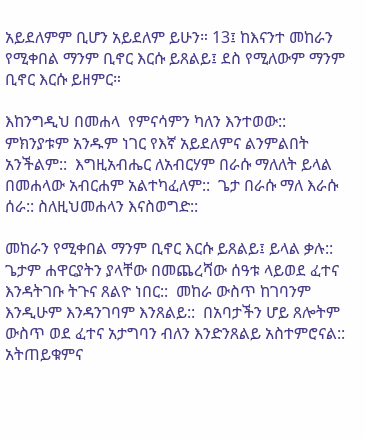አይደለምም ቢሆን አይደለም ይሁን። 13፤ ከእናንተ መከራን የሚቀበል ማንም ቢኖር እርሱ ይጸልይ፤ ደስ የሚለውም ማንም ቢኖር እርሱ ይዘምር።

እከንግዲህ በመሐላ  የምናሳምን ካለን እንተወው::  ምክንያቱም አንዱም ነገር የእኛ አይደለምና ልንምልበት አንችልም::  እግዚአብሔር ለአብርሃም በራሱ ማለለት ይላል በመሐላው አብርሐም አልተካፈለም::  ጌታ በራሱ ማለ እራሱ ሰራ:: ስለዚህመሐላን እናስወግድ::

መከራን የሚቀበል ማንም ቢኖር እርሱ ይጸልይ፤ ይላል ቃሉ::  ጌታም ሐዋርያትን ያላቸው በመጨረሻው ሰዓቱ ላይወደ ፈተና እንዳትገቡ ትጉና ጸልዮ ነበር::  መከራ ውስጥ ከገባንም እንዲሁም እንዳንገባም እንጸልይ::  በአባታችን ሆይ ጸሎትም ውስጥ ወደ ፈተና አታግባን ብለን እንድንጸልይ አስተምሮናል::  አትጠይቁምና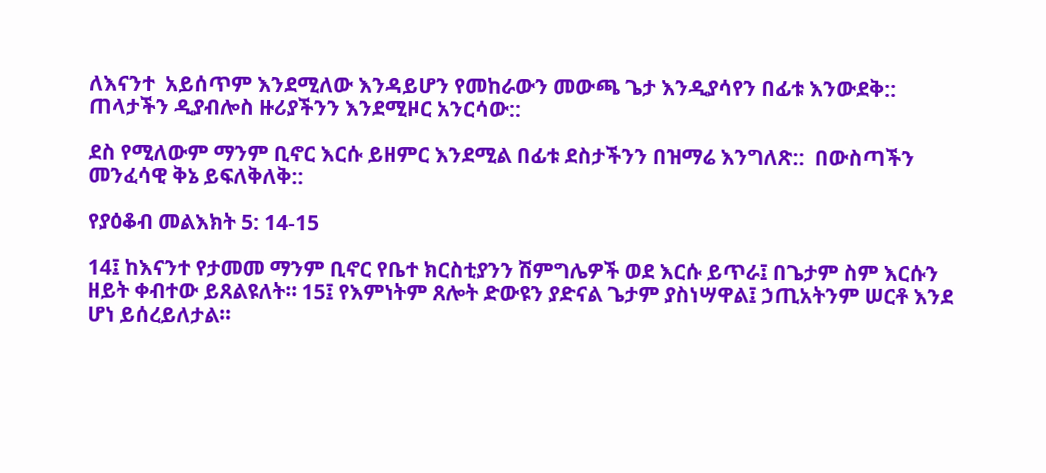ለእናንተ  አይሰጥም እንደሚለው እንዳይሆን የመከራውን መውጫ ጌታ እንዲያሳየን በፊቱ እንውደቅ::  ጠላታችን ዲያብሎስ ዙሪያችንን እንደሚዞር አንርሳው::

ደስ የሚለውም ማንም ቢኖር እርሱ ይዘምር እንደሚል በፊቱ ደስታችንን በዝማሬ እንግለጽ::  በውስጣችን መንፈሳዊ ቅኔ ይፍለቅለቅ::

የያዕቆብ መልእክት 5: 14-15

14፤ ከእናንተ የታመመ ማንም ቢኖር የቤተ ክርስቲያንን ሽምግሌዎች ወደ እርሱ ይጥራ፤ በጌታም ስም እርሱን ዘይት ቀብተው ይጸልዩለት። 15፤ የእምነትም ጸሎት ድውዩን ያድናል ጌታም ያስነሣዋል፤ ኃጢአትንም ሠርቶ እንደ ሆነ ይሰረይለታል።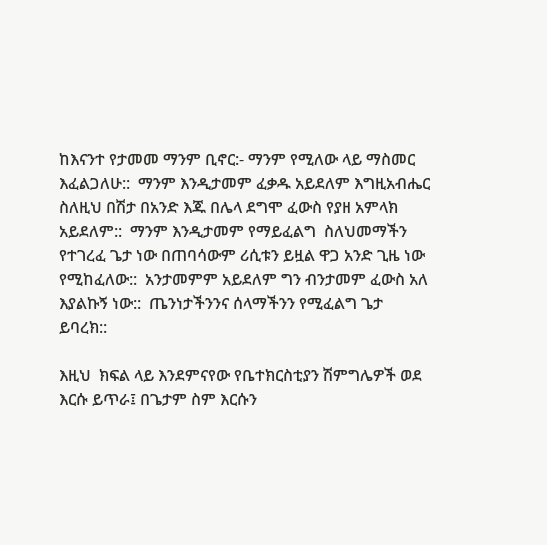ከእናንተ የታመመ ማንም ቢኖር:- ማንም የሚለው ላይ ማስመር እፈልጋለሁ::  ማንም እንዲታመም ፈቃዱ አይደለም እግዚአብሔር ስለዚህ በሽታ በአንድ እጁ በሌላ ደግሞ ፈውስ የያዘ አምላክ አይደለም::  ማንም እንዲታመም የማይፈልግ  ስለህመማችን የተገረፈ ጌታ ነው በጠባሳውም ሪሲቱን ይዟል ዋጋ አንድ ጊዜ ነው የሚከፈለው::  አንታመምም አይደለም ግን ብንታመም ፈውስ አለ እያልኩኝ ነው::  ጤንነታችንንና ሰላማችንን የሚፈልግ ጌታ ይባረክ::

እዚህ  ክፍል ላይ እንደምናየው የቤተክርስቲያን ሽምግሌዎች ወደ እርሱ ይጥራ፤ በጌታም ስም እርሱን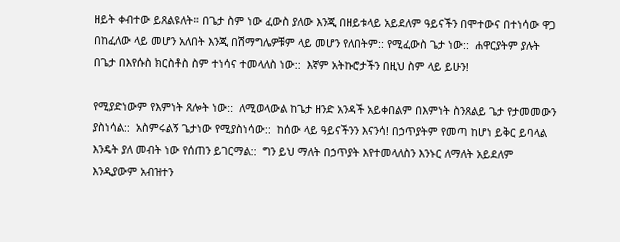ዘይት ቀብተው ይጸልዩለት። በጌታ ስም ነው ፈውስ ያለው እንጂ በዘይቱላይ አይደለም ዓይናችን በሞተውና በተነሳው ዋጋ በከፈለው ላይ መሆን አለበት እንጂ በሽማግሌዎቹም ላይ መሆን የለበትም:: የሚፈውስ ጌታ ነው::  ሐዋርያትም ያሉት በጌታ በእየሱስ ክርስቶስ ስም ተነሳና ተመላለስ ነው::  እኛም አትኩሮታችን በዚህ ስም ላይ ይሁን!

የሚያድነውም የእምነት ጸሎት ነው::  ለሚወላውል ከጌታ ዘንድ አንዳች አይቀበልም በእምነት ስንጸልይ ጌታ የታመመውን ያስነሳል::  አስምሩልኝ ጌታነው የሚያስነሳው::  ከሰው ላይ ዓይናችንን እናንሳ! በኃጥያትም የመጣ ከሆነ ይቅር ይባላል እንዴት ያለ መብት ነው የሰጠን ይገርማል::  ግን ይህ ማለት በኃጥያት እየተመላለስን እንኑር ለማለት አይደለም እንዲያውም አብዝተን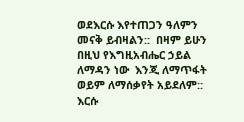ወደእርሱ እየተጠጋን ዓለምን መናቅ ይብዛልን::  በዛም ይሁን በዚህ የእግዚአብሔር ኃይል ለማዳን ነው  እንጂ ለማጥፋት ወይም ለማሰቃየት አይደለም::  እርሱ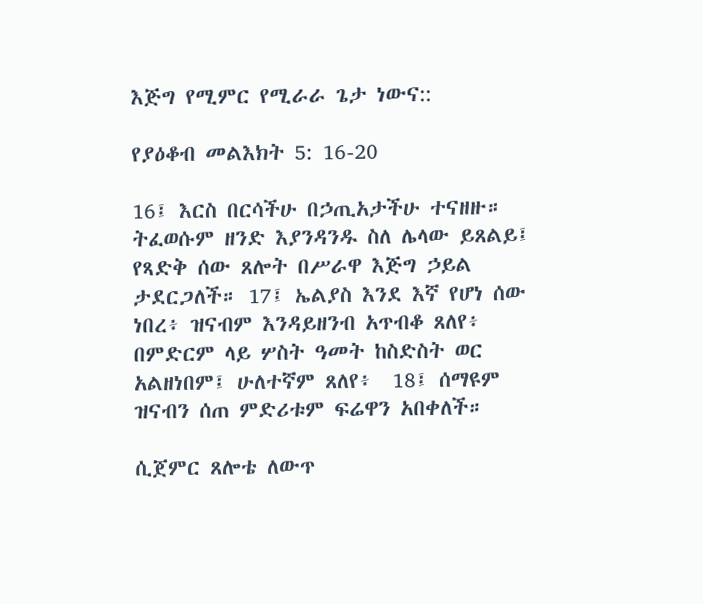እጅግ የሚምር የሚራራ ጌታ ነውና::

የያዕቆብ መልእክት 5: 16-20

16፤ እርስ በርሳችሁ በኃጢአታችሁ ተናዘዙ። ትፈወሱም ዘንድ እያንዳንዱ ስለ ሌላው ይጸልይ፤ የጻድቅ ሰው ጸሎት በሥራዋ እጅግ ኃይል ታደርጋለች። 17፤ ኤልያስ እንደ እኛ የሆነ ሰው ነበረ፥ ዝናብም እንዳይዘንብ አጥብቆ ጸለየ፥ በምድርም ላይ ሦስት ዓመት ከስድስት ወር አልዘነበም፤ ሁለተኛም ጸለየ፥  18፤ ሰማዩም ዝናብን ሰጠ ምድሪቱም ፍሬዋን አበቀለች።

ሲጀምር ጸሎቴ ለውጥ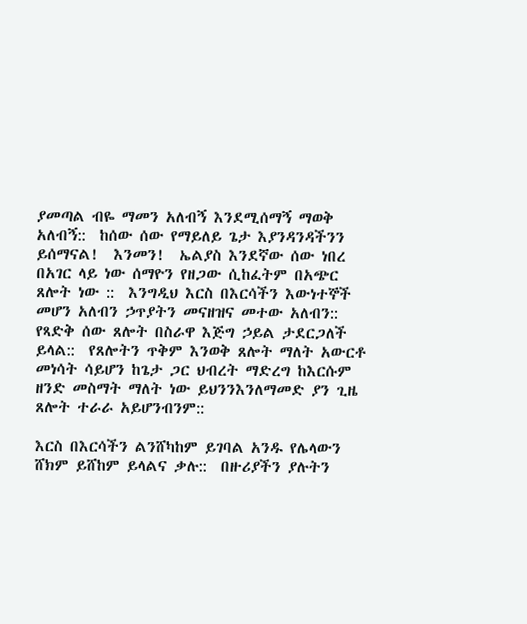ያመጣል ብዬ ማመን አለብኝ እንደሚሰማኝ ማወቅ አለብኝ::  ከሰው ሰው የማይለይ ጌታ እያንዳንዳችንን ይሰማናል!  እንመን!  ኤልያስ እንደኛው ሰው ነበረ በአገር ላይ ነው ሰማዮን የዘጋው ሲከፈትም በአጭር  ጸሎት ነው ::  እንግዲህ እርስ በእርሳችን እውነተኞች መሆን አለብን ኃጥያትን መናዘዝና መተው አለብን::  የጻድቅ ሰው ጸሎት በስራዋ እጅግ ኃይል ታደርጋለች ይላል::  የጸሎትን ጥቅም እንወቅ ጸሎት ማለት አውርቶ መነሳት ሳይሆን ከጌታ ጋር ህብረት ማድረግ ከእርሱም ዘንድ መስማት ማለት ነው ይህንንእንለማመድ ያን ጊዜ ጸሎት ተራራ አይሆንብንም::

እርስ በእርሳችን ልንሸካከም ይገባል አንዱ የሌላውን ሸክም ይሸከም ይላልና ቃሉ::  በዙሪያችን ያሉትን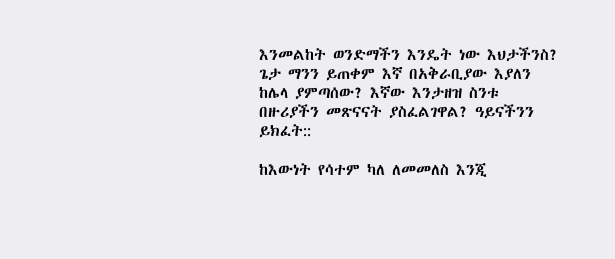እንመልከት ወንድማችን እንዴት ነው እህታችንስ?  ጌታ ማንን ይጠቀም እኛ በአቅራቢያው እያለን ከሌላ ያምጣሰው? እኛው እንታዘዝ ስንቱ በዙሪያችን መጽናናት ያስፈልገዋል? ዓይናችንን ይክፈት::

ከእውነት የሳተም ካለ ለመመለስ እንጂ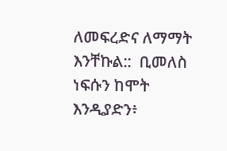ለመፍረድና ለማማት እንቸኩል::  ቢመለስ ነፍሱን ከሞት እንዲያድን፥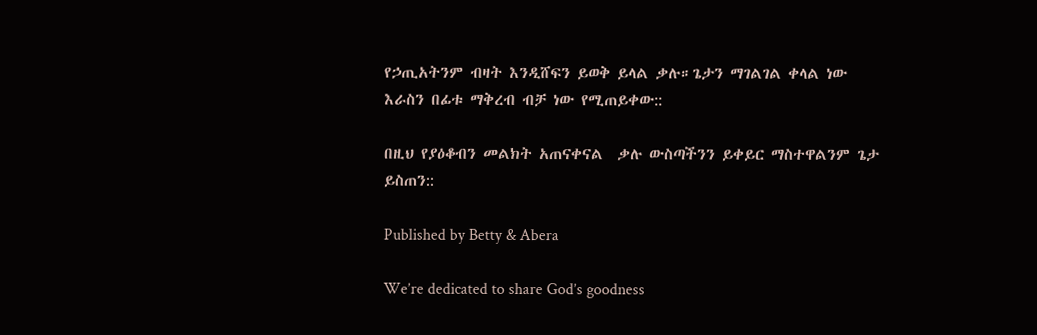የኃጢአትንም ብዛት እንዲሸፍን ይወቅ ይላል ቃሉ።ጌታን ማገልገል ቀላል ነው እራስን በፊቱ ማቅረብ ብቻ ነው የሚጠይቀው::

በዚህ የያዕቆብን መልክት አጠናቀናል  ቃሉ ውስጣችንን ይቀይር ማስተዋልንም ጌታ ይስጠን::

Published by Betty & Abera

We’re dedicated to share God’s goodness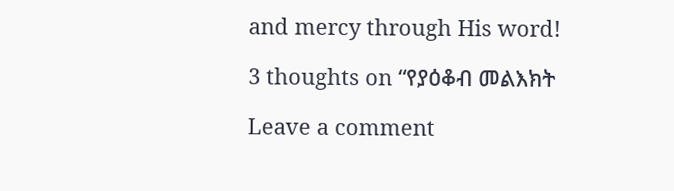and mercy through His word!

3 thoughts on “የያዕቆብ መልእክት

Leave a comment